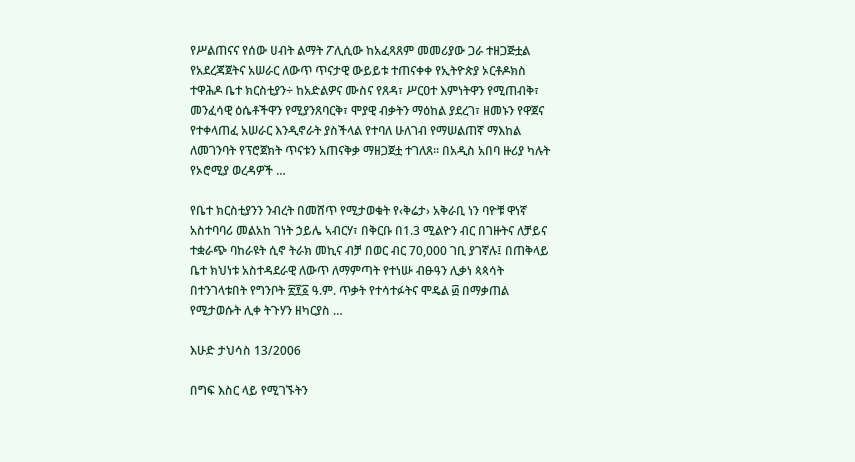የሥልጠናና የሰው ሀብት ልማት ፖሊሲው ከአፈጻጸም መመሪያው ጋራ ተዘጋጅቷል የአደረጃጀትና አሠራር ለውጥ ጥናታዊ ውይይቱ ተጠናቀቀ የኢትዮጵያ ኦርቶዶክስ ተዋሕዶ ቤተ ክርስቲያን÷ ከአድልዎና ሙስና የጸዳ፣ ሥርዐተ እምነትዋን የሚጠብቅ፣ መንፈሳዊ ዕሴቶችዋን የሚያንጸባርቅ፣ ሞያዊ ብቃትን ማዕከል ያደረገ፣ ዘመኑን የዋጀና የተቀላጠፈ አሠራር እንዲኖራት ያስችላል የተባለ ሁለገብ የማሠልጠኛ ማእከል ለመገንባት የፕሮጀክት ጥናቱን አጠናቅቃ ማዘጋጀቷ ተገለጸ፡፡ በአዲስ አበባ ዙሪያ ካሉት የኦሮሚያ ወረዳዎች …

የቤተ ክርስቲያንን ንብረት በመሸጥ የሚታወቁት የ‹ቅሬታ› አቅራቢ ነን ባዮቹ ዋነኛ አስተባባሪ መልአከ ገነት ኃይሌ ኣብርሃ፣ በቅርቡ በ1.3 ሚልዮን ብር በገዙትና ለቻይና ተቋራጭ ባከራዩት ሲኖ ትራክ መኪና ብቻ በወር ብር 70,000 ገቢ ያገኛሉ፤ በጠቅላይ ቤተ ክህነቱ አስተዳደራዊ ለውጥ ለማምጣት የተነሡ ብፁዓን ሊቃነ ጳጳሳት በተንገላቱበት የግንቦት ፳፻፩ ዓ.ም. ጥቃት የተሳተፉትና ሞዴል ፴ በማቃጠል የሚታወሱት ሊቀ ትጉሃን ዘካርያስ …

እሁድ ታህሳስ 13/2006

በግፍ እስር ላይ የሚገኙትን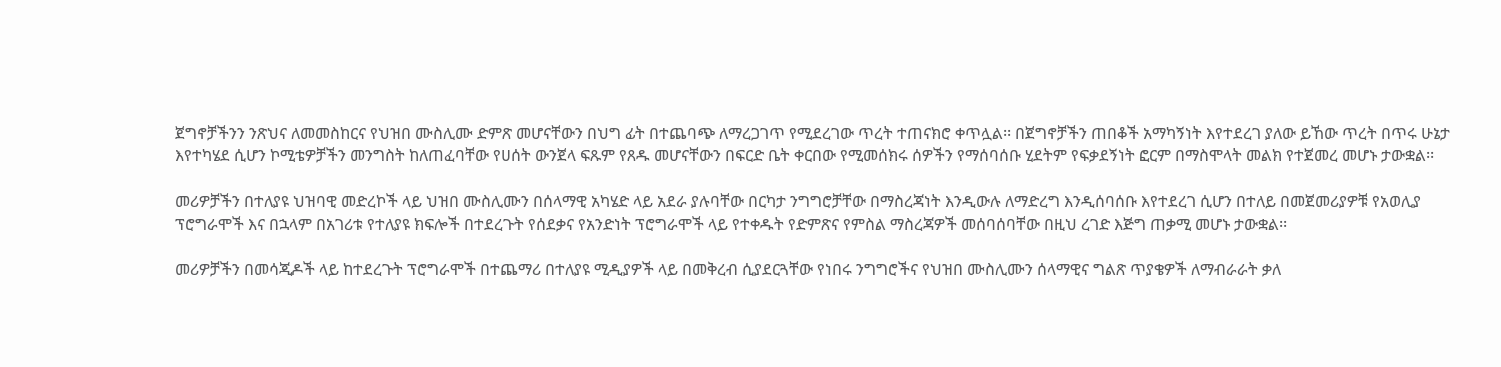ጀግኖቻችንን ንጽህና ለመመስከርና የህዝበ ሙስሊሙ ድምጽ መሆናቸውን በህግ ፊት በተጨባጭ ለማረጋገጥ የሚደረገው ጥረት ተጠናክሮ ቀጥሏል፡፡ በጀግኖቻችን ጠበቆች አማካኝነት እየተደረገ ያለው ይኸው ጥረት በጥሩ ሁኔታ እየተካሄደ ሲሆን ኮሚቴዎቻችን መንግስት ከለጠፈባቸው የሀሰት ውንጀላ ፍጹም የጸዱ መሆናቸውን በፍርድ ቤት ቀርበው የሚመሰክሩ ሰዎችን የማሰባሰቡ ሂደትም የፍቃደኝነት ፎርም በማስሞላት መልክ የተጀመረ መሆኑ ታውቋል፡፡

መሪዎቻችን በተለያዩ ህዝባዊ መድረኮች ላይ ህዝበ ሙስሊሙን በሰላማዊ አካሄድ ላይ አደራ ያሉባቸው በርካታ ንግግሮቻቸው በማስረጃነት እንዲውሉ ለማድረግ እንዲሰባሰቡ እየተደረገ ሲሆን በተለይ በመጀመሪያዎቹ የአወሊያ ፕሮግራሞች እና በኋላም በአገሪቱ የተለያዩ ክፍሎች በተደረጉት የሰደቃና የአንድነት ፕሮግራሞች ላይ የተቀዱት የድምጽና የምስል ማስረጃዎች መሰባሰባቸው በዚህ ረገድ እጅግ ጠቃሚ መሆኑ ታውቋል፡፡

መሪዎቻችን በመሳጂዶች ላይ ከተደረጉት ፕሮግራሞች በተጨማሪ በተለያዩ ሚዲያዎች ላይ በመቅረብ ሲያደርጓቸው የነበሩ ንግግሮችና የህዝበ ሙስሊሙን ሰላማዊና ግልጽ ጥያቄዎች ለማብራራት ቃለ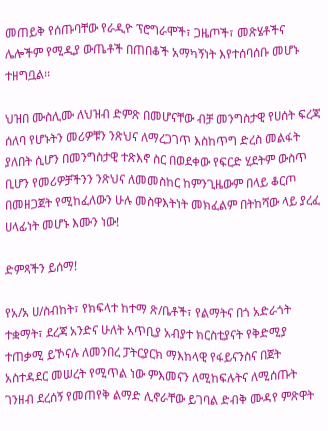መጠይቅ የሰጡባቸው የራዲዮ ፕሮግራሞች፣ ጋዜጦች፣ መጽሄቶችና ሌሎችም የሚዲያ ውጤቶች በጠበቆች አማካኝነት እየተሰባሰቡ መሆኑ ተዘግቧል፡፡

ህዝበ ሙስሊሙ ለህዝብ ድምጽ በመሆናቸው ብቻ መንግስታዊ የሀሰት ፍረጃ ሰለባ የሆኑትን መሪዎቹን ንጽህና ለማረጋገጥ እስከጥግ ድረስ መልፋት ያለበት ሲሆን በመንግስታዊ ተጽእኖ ስር በወደቀው የፍርድ ሂደትም ውስጥ ቢሆን የመሪዎቻችንን ንጽህና ለመመስከር ከምንጊዜውም በላይ ቆርጦ በመዘጋጀት የሚከፈለውን ሁሉ መስዋእትነት መክፈልም በትከሻው ላይ ያረፈ ሀላፊነት መሆኑ እሙን ነው!

ድምጻችን ይሰማ!

የአ/አ ሀ/ስብከት፣ የክፍላተ ከተማ ጽ/ቤቶች፣ የልማትና በጎ አድራጎት ተቋማት፣ ደረጃ አንድና ሁለት አጥቢያ አብያተ ክርስቲያናት የቅድሚያ ተጠቃሚ ይኾናሉ ለመንበረ ፓትርያርክ ማእከላዊ የፋይናንስና በጀት አስተዳደር መሠረት የሚጥል ነው ምእመናን ለሚከፍሉትና ለሚሰጡት ገንዘብ ደረሰኝ የመጠየቅ ልማድ ሊኖራቸው ይገባል ድብቅ ሙዳየ ምጽዋት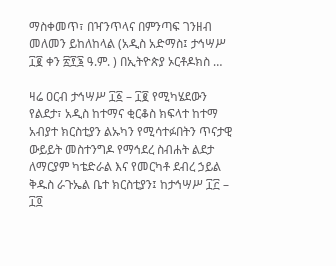ማስቀመጥ፣ በዣንጥላና በምንጣፍ ገንዘብ መለመን ይከለከላል (አዲስ አድማስ፤ ታኅሣሥ ፲፪ ቀን ፳፻፮ ዓ.ም. ) በኢትዮጵያ ኦርቶዶክስ …

ዛሬ ዐርብ ታኅሣሥ ፲፩ – ፲፪ የሚካሄደውን የልደታ፣ አዲስ ከተማና ቂርቆስ ክፍላተ ከተማ አብያተ ክርስቲያን ልኡካን የሚሳተፉበትን ጥናታዊ ውይይት መስተንግዶ የማኅደረ ስብሐት ልደታ ለማርያም ካቴድራል እና የመርካቶ ደብረ ኃይል ቅዱስ ራጉኤል ቤተ ክርስቲያን፤ ከታኅሣሥ ፲፫ – ፲፬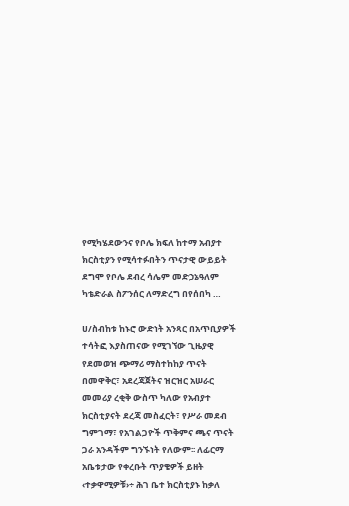የሚካሄደውንና የቦሌ ክፍለ ከተማ አብያተ ክርስቲያን የሚሳተፉበትን ጥናታዊ ውይይት ደግሞ የቦሌ ደብረ ሳሌም መድኃኔዓለም ካቴድራል ስፖንሰር ለማድረግ በየሰበካ …

ሀ/ስብከቱ ከኑሮ ውድነት አንጻር በአጥቢያዎች ተሳትፎ እያስጠናው የሚገኘው ጊዜያዊ የደመወዝ ጭማሪ ማስተከከያ ጥናት በመዋቅር፣ አደረጃጀትና ዝርዝር አሠራር መመሪያ ረቂቅ ውስጥ ካለው የአብያተ ክርስቲያናት ደረጃ መስፈርት፣ የሥራ መደብ ግምገማ፣ የአገልጋዮች ጥቅምና ጫና ጥናት ጋራ አንዳችም ግንኙነት የለውም፡፡ ለፊርማ አቤቱታው የቀረቡት ጥያቄዎች ይዘት ‹ተቃዋሚዎቹ›÷ ሕገ ቤተ ክርስቲያኑ ከቃለ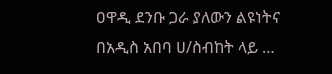ዐዋዲ ደንቡ ጋራ ያለውን ልዩነትና በአዲስ አበባ ሀ/ስብከት ላይ …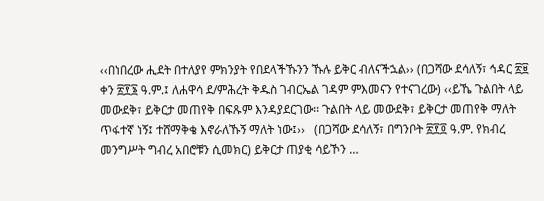‹‹በነበረው ሒደት በተለያየ ምክንያት የበደላችኹንን ኹሉ ይቅር ብለናችኋል›› (በጋሻው ደሳለኝ፣ ኅዳር ፳፱ ቀን ፳፻፮ ዓ.ም.፤ ለሐዋሳ ደ/ምሕረት ቅዱስ ገብርኤል ገዳም ምእመናን የተናገረው) ‹‹ይኼ ጉልበት ላይ መውደቅ፣ ይቅርታ መጠየቅ በፍጹም እንዳያደርገው፡፡ ጉልበት ላይ መውደቅ፣ ይቅርታ መጠየቅ ማለት ጥፋተኛ ነኝ፤ ተሸማቅቄ እኖራለኹኝ ማለት ነው፤››   (በጋሻው ደሳለኝ፣ በግንቦት ፳፻፬ ዓ.ም. የክብረ መንግሥት ግብረ አበሮቹን ሲመክር) ይቅርታ ጠያቂ ሳይኾን …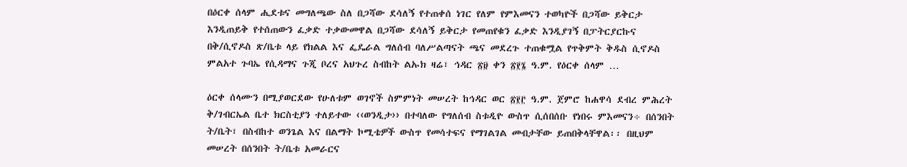በዕርቀ ሰላም ሒደቱና መግለጫው ስለ በጋሻው ደሳለኝ የተጠቀሰ ነገር የለም የምእመናን ተወካዮች በጋሻው ይቅርታ እንዲጠይቅ የተሰጠውን ፈቃድ ተቃውመዋል በጋሻው ደሳለኝ ይቅርታ የመጠየቁን ፈቃድ እንዲያገኝ በፓትርያርኩና በቅ/ሲኖዶስ ጽ/ቤቱ ላይ የክልል እና ፌዴራል ግለሰብ ባለሥልጣናት ጫና መደረጉ ተጠቁሟል የጥቅምት ቅዱስ ሲኖዶስ ምልአተ ጉባኤ የሲዳማና ጉጂ ቦረና አህጉረ ስብከት ልኡክ ዛሬ፣ ኅዳር ፳፱ ቀን ፳፻፮ ዓ.ም. የዕርቀ ሰላም …

ዕርቀ ሰላሙን በሚያወርደው የሁለቱም ወገኖች ስምምነት መሠረት ከኅዳር ወር ፳፻፫ ዓ.ም. ጀምሮ ከሐዋሳ ደብረ ምሕረት ቅ/ገብርኤል ቤተ ክርስቲያን ተለይተው ‹‹ወንዲታ›› በተባለው የግለሰብ ስቱዲዮ ውስጥ ሲሰበሰቡ የነበሩ ምእመናን÷ በሰንበት ት/ቤት፣ በስብከተ ወንጌል እና በልማት ኮሚቴዎች ውስጥ የመሳተፍና የማገልገል መብታቸው ይጠበቅላቸዋል፡፡ በዚህም መሠረት በሰንበት ት/ቤቱ አመራርና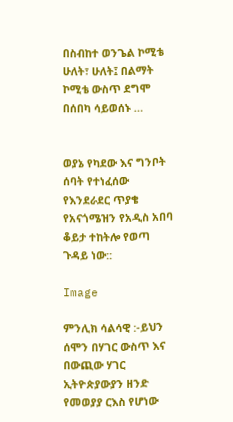በስብከተ ወንጌል ኮሚቴ ሁለት፣ ሁለት፤ በልማት ኮሚቴ ውስጥ ደግሞ በሰበካ ሳይወሰኑ …


ወያኔ የካደው እና ግንቦት ሰባት የተነፈሰው የእንደራደር ጥያቄ የአናጎሜዝን የአዲስ አበባ ቆይታ ተከትሎ የወጣ ጉዳይ ነው::

Image

ምንሊክ ሳልሳዊ :-ይህን ሰሞን በሃገር ውስጥ እና በውጪው ሃገር ኢትዮጵያውያን ዘንድ የመወያያ ርእስ የሆነው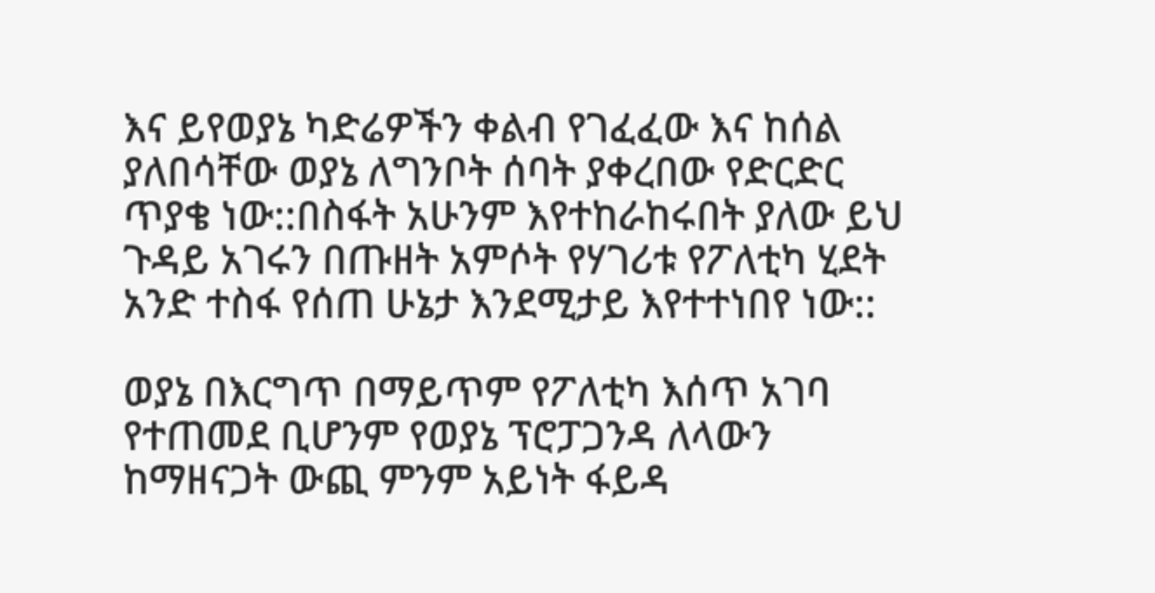እና ይየወያኔ ካድሬዎችን ቀልብ የገፈፈው እና ከሰል ያለበሳቸው ወያኔ ለግንቦት ሰባት ያቀረበው የድርድር ጥያቄ ነው::በስፋት አሁንም እየተከራከሩበት ያለው ይህ ጉዳይ አገሩን በጡዘት አምሶት የሃገሪቱ የፖለቲካ ሂደት አንድ ተስፋ የሰጠ ሁኔታ እንደሚታይ እየተተነበየ ነው::

ወያኔ በእርግጥ በማይጥም የፖለቲካ እሰጥ አገባ የተጠመደ ቢሆንም የወያኔ ፕሮፓጋንዳ ለላውን ከማዘናጋት ውጪ ምንም አይነት ፋይዳ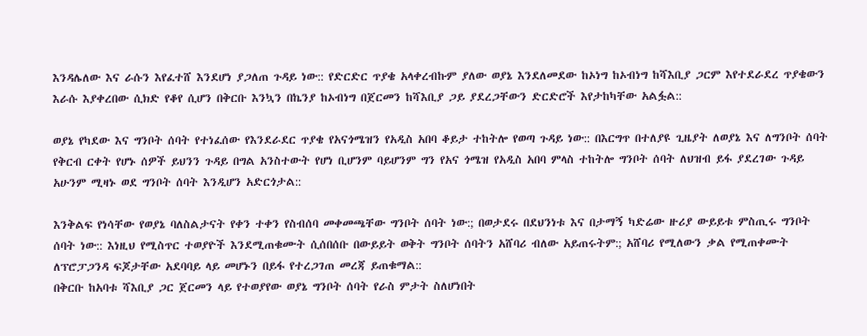እንዳሌለው እና ራሱን እየፈተሸ እንደሆነ ያጋለጠ ጉዳይ ነው:: የድርድር ጥያቄ አላቀረብኩም ያለው ወያኔ እንደለመደው ከኦነግ ከኦብነግ ከሻእቢያ ጋርም እየተደራደረ ጥያቄውን እራሱ እያቀረበው ሲክድ የቆየ ሲሆን በቅርቡ እንኳን በኬንያ ከኦብነግ በጀርመን ከሻእቢያ ጋይ ያደረጋቸውን ድርድሮች እየታከካቸው አልፏል::

ወያኔ የካደው እና ግንቦት ሰባት የተነፈሰው የእንደራደር ጥያቄ የአናጎሜዝን የአዲስ አበባ ቆይታ ተከትሎ የወጣ ጉዳይ ነው:: በእርግጥ በተለያዩ ጊዜያት ለወያኔ እና ለግንቦት ሰባት የቅርብ ርቀት የሆኑ ሰዎች ይህንን ጉዳይ በግል አንስተውት የሆነ ቢሆንም ባይሆንም ግን የአና ጎሜዝ የአዲስ አበባ ምላስ ተከትሎ ግንቦት ሰባት ለህዝብ ይፋ ያደረገው ጉዳይ አሁንም ሚዛኑ ወደ ግንቦት ሰባት እንዲሆን አድርጎታል::

እንቅልፍ የነሳቸው የወያኔ ባለስልታናት የቀን ተቀን የስብሰባ መቀመጫቸው ግንቦት ሰባት ነው:; በወታደሩ በደህንነቱ እና በታማኝ ካድሬው ዙሪያ ውይይቱ ምስጢሩ ግንቦት ሰባት ነው:: እነዚህ የሚስጥር ተወያዮች እንደሚጠቁሙት ሲሰበሰቡ በውይይት ወቅት ግንቦት ሰባትን አሸባሪ ብለው አይጠሩትም:; አሸባሪ የሚለውን ቃል የሚጠቀሙት ለፕሮፓጋንዳ ፍጆታቸው አደባባይ ላይ መሆኑን በይፋ የተረጋገጠ መረጃ ይጠቁማል::
በቅርቡ ከአባቱ ሻእቢያ ጋር ጀርመን ላይ የተወያየው ወያኔ ግንቦት ሰባት የራስ ምታት ስለሆነበት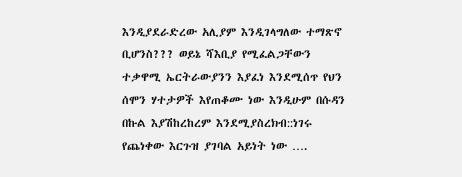እንዲያደራድረው አሊያም እንዲገላግለው ተማጽኖ ቢሆንስ??? ወይኔ ሻእቢያ የሚፈልጋቸውን ተቃዋሚ ኤርትራውያንን እያፈነ እንደሚሰጥ የህን ሰሞን ሃተታዎች እየጠቆሙ ነው እንዲሁም በሱዳን በኩል እያሽከረከረም እንደሚያስረክብ::ነገሩ የጨነቀው እርጉዝ ያገባል አይነት ነው ….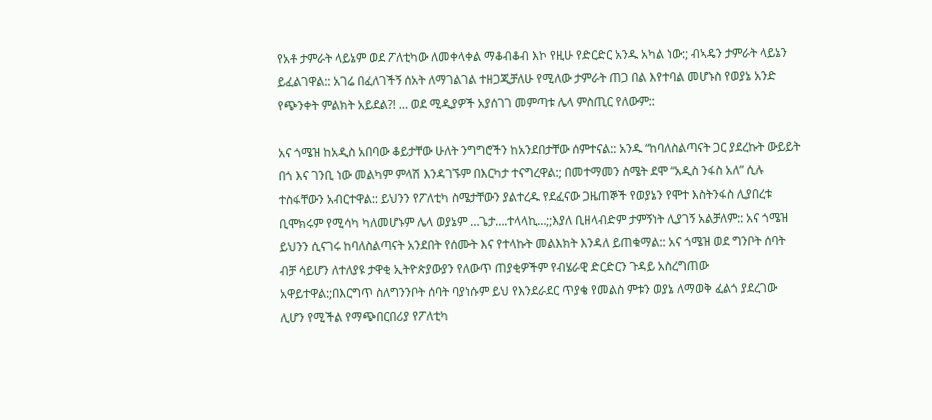የአቶ ታምራት ላይኔም ወደ ፖለቲካው ለመቀላቀል ማቆብቆብ እኮ የዚሁ የድርድር አንዱ አካል ነው:; ብኣዴን ታምራት ላይኔን ይፈልገዋል:: አገሬ በፈለገችኝ ሰአት ለማገልገል ተዘጋጂቻለሁ የሚለው ታምራት ጠጋ በል እየተባል መሆኑስ የወያኔ አንድ የጭንቀት ምልክት አይደል?! … ወደ ሚዲያዎች አያሰገገ መምጣቱ ሌላ ምስጢር የለውም::

አና ጎሜዝ ከአዲስ አበባው ቆይታቸው ሁለት ንግግሮችን ከአንደበታቸው ሰምተናል:: አንዱ “ከባለስልጣናት ጋር ያደረኩት ውይይት በጎ እና ገንቢ ነው መልካም ምላሽ እንዳገኙም በእርካታ ተናግረዋል:; በመተማመን ስሜት ደሞ “አዲስ ንፋስ አለ” ሲሉ ተስፋቸውን አብርተዋል:: ይህንን የፖለቲካ ስሜታቸውን ያልተረዱ የደፈናው ጋዜጠኞች የወያኔን የሞተ እስትንፋስ ሊያበረቱ ቢሞክሩም የሚሳካ ካለመሆኑም ሌላ ወያኔም …ጌታ….ተላላኪ…;;እያለ ቢዘላብድም ታምኝነት ሊያገኝ አልቻለም:: አና ጎሜዝ ይህንን ሲናገሩ ከባለስልጣናት አንደበት የሰሙት እና የተላኩት መልእክት እንዳለ ይጠቁማል:: አና ጎሜዝ ወደ ግንቦት ሰባት ብቻ ሳይሆን ለተለያዩ ታዋቂ ኢትዮጵያውያን የለውጥ ጠያቂዎችም የብሄራዊ ድርድርን ጉዳይ አስረግጠው አዋይተዋል:;በእርግጥ ስለግንንቦት ሰባት ባያነሱም ይህ የእንደራደር ጥያቄ የመልስ ምቱን ወያኔ ለማወቅ ፈልጎ ያደረገው ሊሆን የሚችል የማጭበርበሪያ የፖለቲካ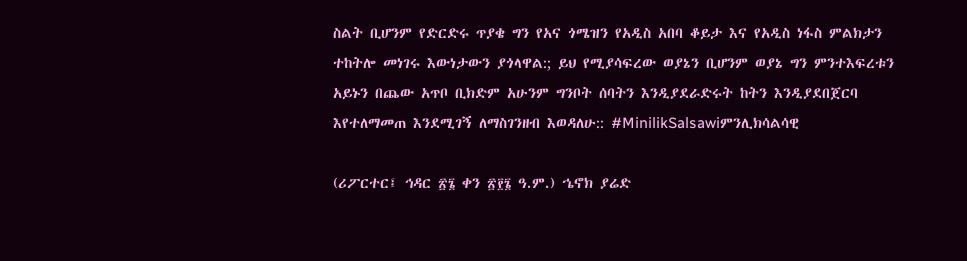ስልት ቢሆንም የድርድሩ ጥያቄ ግን የአና ጎሜዝን የአዲስ አበባ ቆይታ እና የአዲስ ነፋስ ምልክታን ተከትሎ መነገሩ እውነታውን ያጎላዋል:; ይህ የሚያሳፍረው ወያኔን ቢሆንም ወያኔ ግን ምንተእፍረቱን አይኑን በጨው አጥቦ ቢክድም አሁንም ግንቦት ሰባትን እንዲያደራድሩት ከትን እንዲያደበጀርባ እየተለማመጠ እንደሚገኝ ለማስገንዘብ እወዳለሁ:: #MinilikSalsawiምንሊክሳልሳዊ

(ሪፖርተር፤ ኅዳር ፳፮ ቀን ፳፻፮ ዓ.ም.) ኄኖክ ያሬድ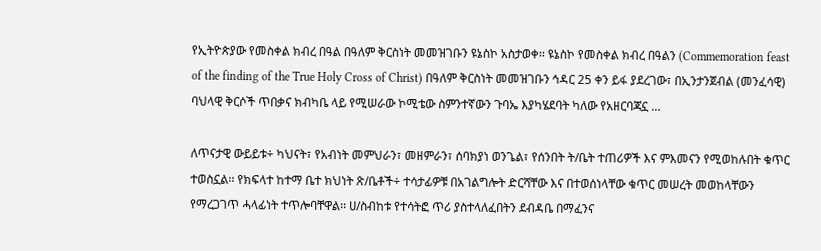የኢትዮጵያው የመስቀል ክብረ በዓል በዓለም ቅርስነት መመዝገቡን ዩኔስኮ አስታወቀ፡፡ ዩኔስኮ የመስቀል ክብረ በዓልን (Commemoration feast of the finding of the True Holy Cross of Christ) በዓለም ቅርስነት መመዝገቡን ኅዳር 25 ቀን ይፋ ያደረገው፣ በኢንታንጀብል (መንፈሳዊ) ባህላዊ ቅርሶች ጥበቃና ክብካቤ ላይ የሚሠራው ኮሚቴው ስምንተኛውን ጉባኤ እያካሄደባት ካለው የአዘርባጃኗ …

ለጥናታዊ ውይይቱ÷ ካህናት፣ የአብነት መምህራን፣ መዘምራን፣ ሰባክያነ ወንጌል፣ የሰንበት ት/ቤት ተጠሪዎች እና ምእመናን የሚወከሉበት ቁጥር ተወስኗል፡፡ የክፍላተ ከተማ ቤተ ክህነት ጽ/ቤቶች÷ ተሳታፊዎቹ በአገልግሎት ድርሻቸው እና በተወሰነላቸው ቁጥር መሠረት መወከላቸውን የማረጋገጥ ሓላፊነት ተጥሎባቸዋል፡፡ ሀ/ስብከቱ የተሳትፎ ጥሪ ያስተላለፈበትን ደብዳቤ በማፈንና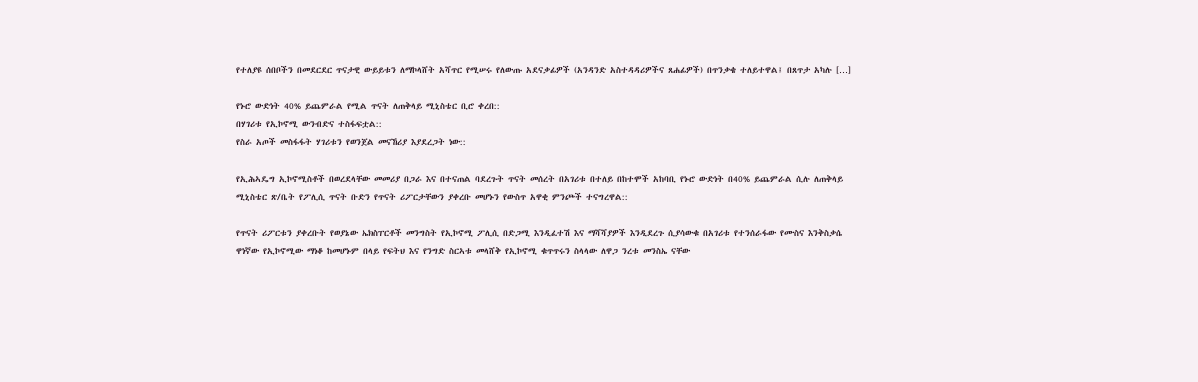የተለያዩ ሰበቦችን በመደርደር ጥናታዊ ውይይቱን ለማኮላሸት አሻጥር የሚሠሩ የለውጡ አደናቃፊዎች (አንዳንድ አስተዳዳሪዎችና ጸሐፊዎች) በጥንቃቄ ተለይተዋል፤ በጸጥታ አካሉ […]

የኑሮ ውድነት 40% ይጨምራል የሚል ጥናት ለጠቅላይ ሚኒስቴር ቢሮ ቀረበ::
በሃገሪቱ የኢኮኖሚ ውንብድና ተስፋፍቷል::
የስራ አጦች መስፋፋት ሃገሪቱን የወንጀል መናኸሪያ እያደረጋት ነው::

የኢሕኣዴግ ኢኮኖሚስቶች በወረደላቸው መመሪያ በጋራ እና በተናጠል ባደረጉት ጥናት መሰረት በአገሪቱ በተለይ በከተሞች አከባቢ የኑሮ ውድነት በ40% ይጨምራል ሲሉ ለጠቅላይ ሚኒስቴር ጽ/ቤት የፖሊሲ ጥናት ቡድን የጥናት ሪፖርታቸውን ያቀረቡ መሆኑን የውስጥ አዋቂ ምንጮች ተናግረዋል::

የጥናት ሪፖርቱን ያቀረቡት የወያኔው ኤክስፐርቶች መንግስት የኢኮኖሚ ፖሊሲ በድጋሚ እንዲፈተሽ እና ማሻሻያዎች እንዲደረጉ ሲያሳውቁ በአገሪቱ የተንሰራፋው የሙስና እንቅስቃሴ ዋነኛው የኢኮኖሚው ማነቆ ከመሆኑም በላይ የፍትህ እና የንግድ ስርኣቱ መላሸቅ የኢኮኖሚ ቁጥጥሩን ስላላው ለዋጋ ንረቱ መንስኤ ናቸው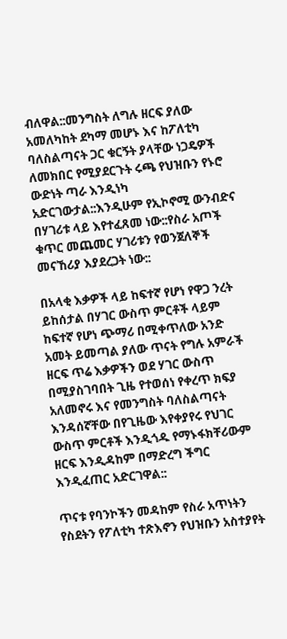ብለዋል::መንግስት ለግሉ ዘርፍ ያለው አመለካከት ደካማ መሆኑ እና ከፖለቲካ ባለስልጣናት ጋር ቁርኝት ያላቸው ነጋዴዎች ለመክበር የሚያደርጉት ሩጫ የህዝቡን የኑሮ ውድነት ጣራ እንዲነካ አድርገውታል::እንዲሁም የኢኮኖሚ ውንብድና በሃገሪቱ ላይ እየተፈጸመ ነው::የስራ አጦች ቁጥር መጨመር ሃገሪቱን የወንጀለኞች መናኸሪያ እያደረጋት ነው::

በአላቂ እቃዎች ላይ ከፍተኛ የሆነ የዋጋ ንረት ይከሰታል በሃገር ውስጥ ምርቶች ላይም ከፍተኛ የሆነ ጭማሪ በሚቀጥለው አንድ አመት ይመጣል ያለው ጥናት የግሉ አምራች ዘርፍ ጥሬ እቃዎችን ወደ ሃገር ውስጥ በሚያስገባበት ጊዜ የተወሰነ የቀረጥ ክፍያ አለመኖሩ እና የመንግስት ባለስልጣናት እንዳሰኛቸው በየጊዜው እየቀያየሩ የህገር ውስጥ ምርቶች እንዲጎዱ የማኑፋክቸሪውም ዘርፍ እንዲዳከም በማድረግ ችግር እንዲፈጠር አድርገዋል::

ጥናቱ የባንኮችን መዳከም የስራ አጥነትን የስደትን የፖለቲካ ተጽእኖን የህዝቡን አስተያየት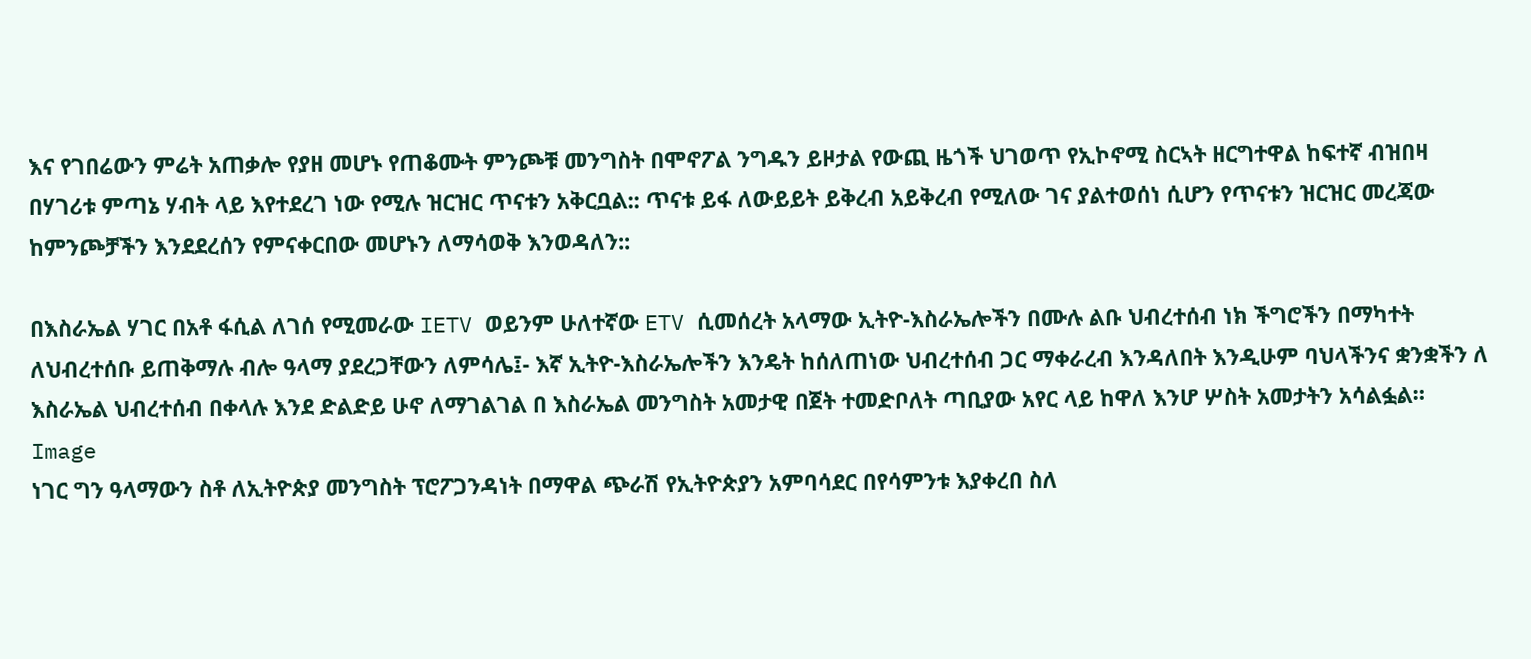እና የገበሬውን ምሬት አጠቃሎ የያዘ መሆኑ የጠቆሙት ምንጮቹ መንግስት በሞኖፖል ንግዱን ይዞታል የውጪ ዜጎች ህገወጥ የኢኮኖሚ ስርኣት ዘርግተዋል ከፍተኛ ብዝበዛ በሃገሪቱ ምጣኔ ሃብት ላይ እየተደረገ ነው የሚሉ ዝርዝር ጥናቱን አቅርቧል:: ጥናቱ ይፋ ለውይይት ይቅረብ አይቅረብ የሚለው ገና ያልተወሰነ ሲሆን የጥናቱን ዝርዝር መረጃው ከምንጮቻችን እንደደረሰን የምናቀርበው መሆኑን ለማሳወቅ እንወዳለን::

በእስራኤል ሃገር በአቶ ፋሲል ለገሰ የሚመራው IETV ወይንም ሁለተኛው ETV ሲመሰረት አላማው ኢትዮ-እስራኤሎችን በሙሉ ልቡ ህብረተሰብ ነክ ችግሮችን በማካተት ለህብረተሰቡ ይጠቅማሉ ብሎ ዓላማ ያደረጋቸውን ለምሳሌ፤- እኛ ኢትዮ-እስራኤሎችን እንዴት ከሰለጠነው ህብረተሰብ ጋር ማቀራረብ እንዳለበት እንዲሁም ባህላችንና ቋንቋችን ለ እስራኤል ህብረተሰብ በቀላሉ እንደ ድልድይ ሁኖ ለማገልገል በ እስራኤል መንግስት አመታዊ በጀት ተመድቦለት ጣቢያው አየር ላይ ከዋለ እንሆ ሦስት አመታትን አሳልፏል።
Image
ነገር ግን ዓላማውን ስቶ ለኢትዮጵያ መንግስት ፕሮፖጋንዳነት በማዋል ጭራሽ የኢትዮጵያን አምባሳደር በየሳምንቱ እያቀረበ ስለ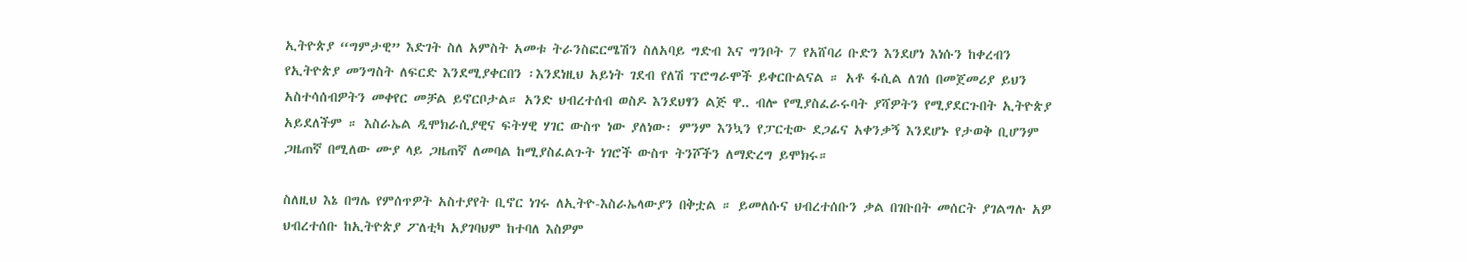ኢትዮጵያ “ግምታዊ” እድገት ስለ አምስት አመቱ ትራንስፎርሜሽን ስለአባይ ግድብ እና ግንቦት 7 የአሸባሪ ቡድን እንደሆነ እነሱን ከቀረብን የኢትዮጵያ መንግስት ለፍርድ እንደሚያቀርበን ፡እንደነዚህ አይነት ገደብ የለሽ ፕሮግራሞች ይቀርቡልናል ። አቶ ፋሲል ለገሰ በመጀመሪያ ይህን አስተሳሰብዎትን መቀየር መቻል ይኖርቦታል። አንድ ህብረተሰብ ወስዶ እንደህፃን ልጅ ዋ.. ብሎ የሚያስፈራሩባት ያሻዎትን የሚያደርጉበት ኢትዮጵያ አይደለችም ። እስራኤል ዲሞክራሲያዊና ፍትሃዊ ሃገር ውስጥ ነው ያለነው፡ ምንም እንኳን የፓርቲው ደጋፊና አቀንቃኝ እንደሆኑ የታወቅ ቢሆንም ጋዜጠኛ በሚለው ሙያ ላይ ጋዜጠኛ ለመባል ከሚያስፈልጉት ነገሮች ውስጥ ትንሾችን ለማድረግ ይሞክሩ።

ስለዚህ እኔ በግሌ የምሰጥዎት አስተያየት ቢኖር ነገሩ ለኢትዮ-እስራኤላውያን በቅቷል ። ይመለሱና ህብረተሰቡን ቃል በገቡበት መሰርት ያገልግሉ አዎ ህብረተሰቡ ከኢትዮጵያ ፖለቲካ አያገባህም ከተባለ እስዎም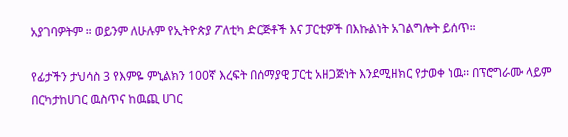አያገባዎትም ። ወይንም ለሁሉም የኢትዮጵያ ፖለቲካ ድርጅቶች እና ፓርቲዎች በእኩልነት አገልግሎት ይሰጥ።

የፊታችን ታህሳስ 3 የእምዬ ምኒልክን 100ኛ እረፍት በሰማያዊ ፓርቲ አዘጋጅነት እንደሚዘክር የታወቀ ነዉ፡፡ በፕሮግራሙ ላይም በርካታከሀገር ዉስጥና ከዉጪ ሀገር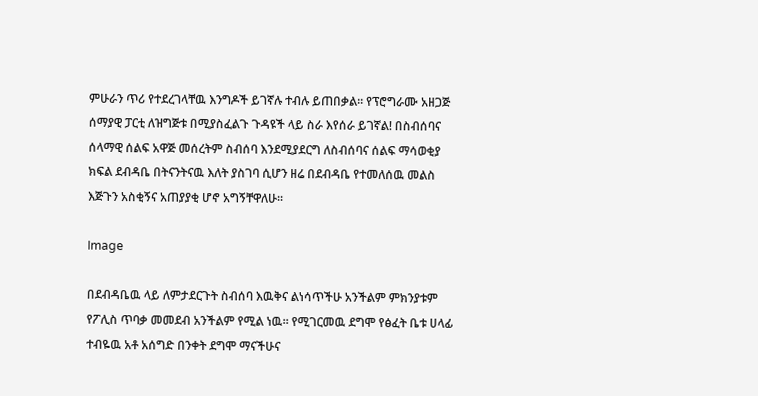ምሁራን ጥሪ የተደረገላቸዉ እንግዶች ይገኛሉ ተብሉ ይጠበቃል፡፡ የፕሮግራሙ አዘጋጅ ሰማያዊ ፓርቲ ለዝግጅቱ በሚያስፈልጉ ጉዳዩች ላይ ስራ እየሰራ ይገኛል! በስብሰባና ሰላማዊ ሰልፍ አዋጅ መሰረትም ስብሰባ እንደሚያደርግ ለስብሰባና ሰልፍ ማሳወቂያ ክፍል ደብዳቤ በትናንትናዉ እለት ያስገባ ሲሆን ዘሬ በደብዳቤ የተመለሰዉ መልስ እጅጉን አስቂኝና አጠያያቂ ሆኖ አግኝቸዋለሁ፡፡

Image

በደብዳቤዉ ላይ ለምታደርጉት ስብሰባ እዉቅና ልነሳጥችሁ አንችልም ምክንያቱም የፖሊስ ጥባቃ መመደብ አንችልም የሚል ነዉ፡፡ የሚገርመዉ ደግሞ የፅፈት ቤቱ ሀላፊ ተብዬዉ አቶ አሰግድ በንቀት ደግሞ ማናችሁና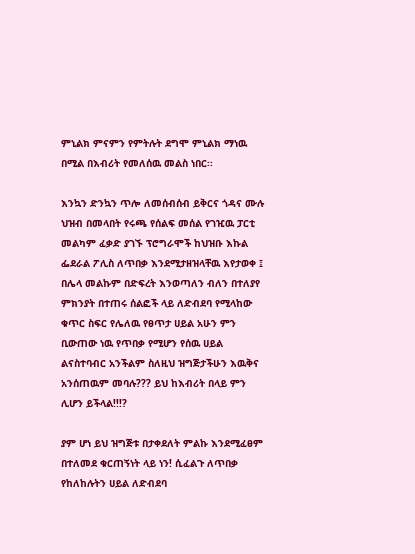ምኒልክ ምናምን የምትሉት ደግሞ ምኒልክ ማነዉ በሚል በእብሪት የመለሰዉ መልስ ነበር፡፡

እንኳን ድንኳን ጥሎ ለመሰብሰብ ይቅርና ጎዳና ሙሉ ህዝብ በመላበት የሩጫ የሰልፍ መሰል የገዢዉ ፓርቲ መልካም ፈቃድ ያገኙ ፕሮግራሞች ከህዝቡ እኩል ፌደራል ፖሊስ ለጥበቃ እንደሚታዘዝላቸዉ እየታወቀ ፤ በሌላ መልኩም በድፍረት እንወጣለን ብለን በተለያየ ምክንያት በተጠሩ ሰልፎች ላይ ለድብደባ የሚላከው ቁጥር ስፍር የሌለዉ የፀጥታ ሀይል አሁን ምን ቢውጠው ነዉ የጥበቃ የሚሆን የሰዉ ሀይል ልናስተባብር አንችልም ስለዚህ ዝግጅታችሁን እዉቅና አንሰጠዉም መባሉ??? ይህ ከእብሪት በላይ ምን ሊሆን ይችላል!!!?

ያም ሆነ ይህ ዝግጅቱ በታቀደለት ምልኩ እንደሚፈፀም በተለመደ ቁርጠኝነት ላይ ነን! ሲፈልጉ ለጥበቃ የከለከሉትን ሀይል ለድብደባ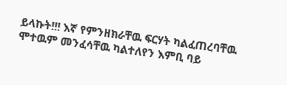ይላኩት!!! እኛ የምንዘክራቸዉ ፍርሃት ካልፈጠረባቸዉ ሞተዉም መንፈሳቸዉ ካልተለየን እምቢ ባይ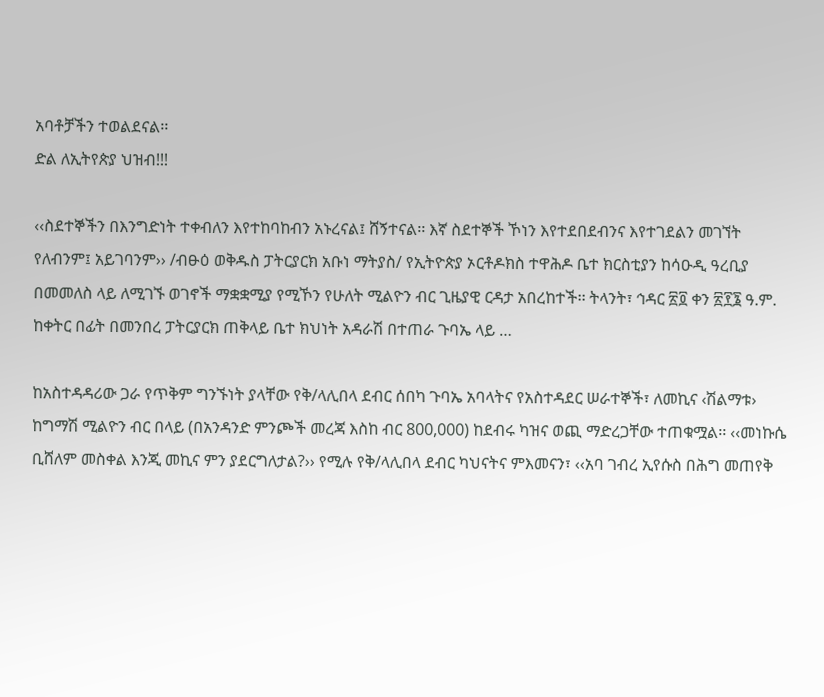አባቶቻችን ተወልደናል፡፡
ድል ለኢትየጵያ ህዝብ!!!

‹‹ስደተኞችን በእንግድነት ተቀብለን እየተከባከብን አኑረናል፤ ሸኝተናል፡፡ እኛ ስደተኞች ኾነን እየተደበደብንና እየተገደልን መገኘት የለብንም፤ አይገባንም›› /ብፁዕ ወቅዱስ ፓትርያርክ አቡነ ማትያስ/ የኢትዮጵያ ኦርቶዶክስ ተዋሕዶ ቤተ ክርስቲያን ከሳዑዲ ዓረቢያ በመመለስ ላይ ለሚገኙ ወገኖች ማቋቋሚያ የሚኾን የሁለት ሚልዮን ብር ጊዜያዊ ርዳታ አበረከተች፡፡ ትላንት፣ ኅዳር ፳፬ ቀን ፳፻፮ ዓ.ም. ከቀትር በፊት በመንበረ ፓትርያርክ ጠቅላይ ቤተ ክህነት አዳራሽ በተጠራ ጉባኤ ላይ …

ከአስተዳዳሪው ጋራ የጥቅም ግንኙነት ያላቸው የቅ/ላሊበላ ደብር ሰበካ ጉባኤ አባላትና የአስተዳደር ሠራተኞች፣ ለመኪና ‹ሽልማቱ› ከግማሽ ሚልዮን ብር በላይ (በአንዳንድ ምንጮች መረጃ እስከ ብር 800,000) ከደብሩ ካዝና ወጪ ማድረጋቸው ተጠቁሟል፡፡ ‹‹መነኩሴ ቢሸለም መስቀል እንጂ መኪና ምን ያደርግለታል?›› የሚሉ የቅ/ላሊበላ ደብር ካህናትና ምእመናን፣ ‹‹አባ ገብረ ኢየሱስ በሕግ መጠየቅ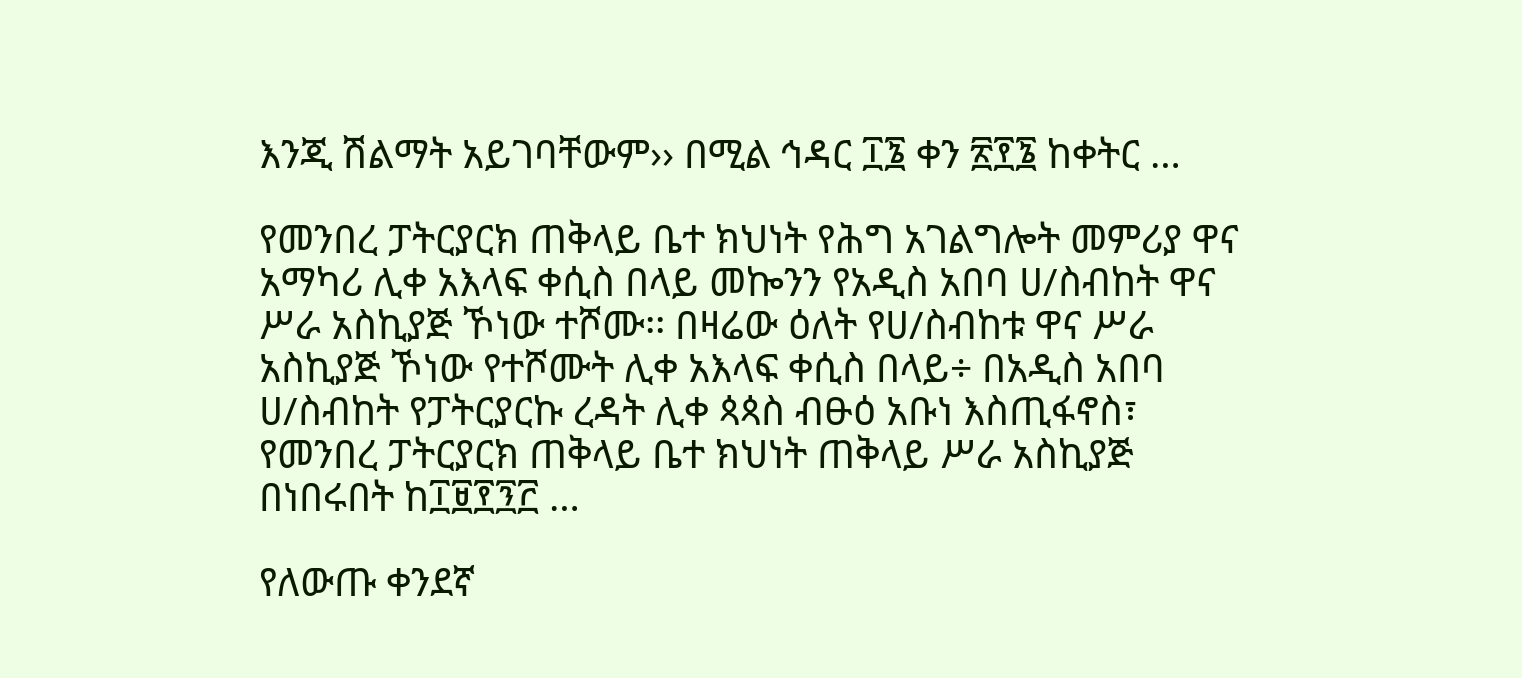እንጂ ሽልማት አይገባቸውም›› በሚል ኅዳር ፲፮ ቀን ፳፻፮ ከቀትር …

የመንበረ ፓትርያርክ ጠቅላይ ቤተ ክህነት የሕግ አገልግሎት መምሪያ ዋና አማካሪ ሊቀ አእላፍ ቀሲስ በላይ መኰንን የአዲስ አበባ ሀ/ስብከት ዋና ሥራ አስኪያጅ ኾነው ተሾሙ፡፡ በዛሬው ዕለት የሀ/ስብከቱ ዋና ሥራ አስኪያጅ ኾነው የተሾሙት ሊቀ አእላፍ ቀሲስ በላይ÷ በአዲስ አበባ ሀ/ስብከት የፓትርያርኩ ረዳት ሊቀ ጳጳስ ብፁዕ አቡነ እስጢፋኖስ፣ የመንበረ ፓትርያርክ ጠቅላይ ቤተ ክህነት ጠቅላይ ሥራ አስኪያጅ በነበሩበት ከ፲፱፻፺፫ …

የለውጡ ቀንደኛ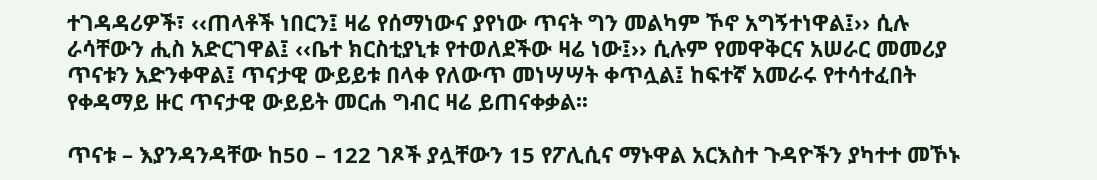ተገዳዳሪዎች፣ ‹‹ጠላቶች ነበርን፤ ዛሬ የሰማነውና ያየነው ጥናት ግን መልካም ኾኖ አግኝተነዋል፤›› ሲሉ ራሳቸውን ሒስ አድርገዋል፤ ‹‹ቤተ ክርስቲያኒቱ የተወለደችው ዛሬ ነው፤›› ሲሉም የመዋቅርና አሠራር መመሪያ ጥናቱን አድንቀዋል፤ ጥናታዊ ውይይቱ በላቀ የለውጥ መነሣሣት ቀጥሏል፤ ከፍተኛ አመራሩ የተሳተፈበት የቀዳማይ ዙር ጥናታዊ ውይይት መርሐ ግብር ዛሬ ይጠናቀቃል፡፡

ጥናቱ – እያንዳንዳቸው ከ50 – 122 ገጾች ያሏቸውን 15 የፖሊሲና ማኑዋል አርእስተ ጉዳዮችን ያካተተ መኾኑ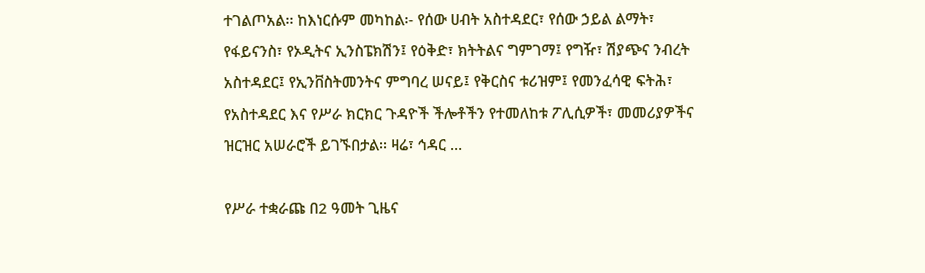ተገልጦአል፡፡ ከእነርሱም መካከል፡- የሰው ሀብት አስተዳደር፣ የሰው ኃይል ልማት፣ የፋይናንስ፣ የኦዲትና ኢንስፔክሽን፤ የዕቅድ፣ ክትትልና ግምገማ፤ የግዥ፣ ሽያጭና ንብረት አስተዳደር፤ የኢንቨስትመንትና ምግባረ ሠናይ፤ የቅርስና ቱሪዝም፤ የመንፈሳዊ ፍትሕ፣ የአስተዳደር እና የሥራ ክርክር ጉዳዮች ችሎቶችን የተመለከቱ ፖሊሲዎች፣ መመሪያዎችና ዝርዝር አሠራሮች ይገኙበታል፡፡ ዛሬ፣ ኅዳር …

የሥራ ተቋራጩ በ2 ዓመት ጊዜና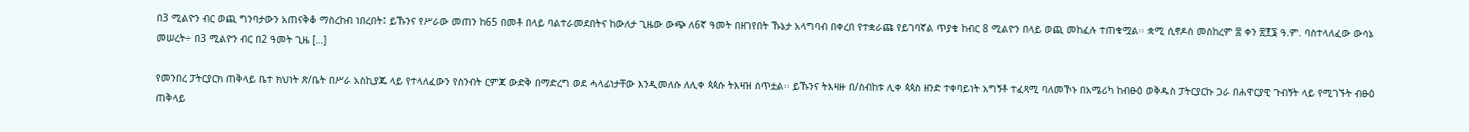በ3 ሚልዮን ብር ወጪ ግንባታውን አጠናቅቆ ማስረከብ ነበረበት፤ ይኹንና የሥራው መጠን ከ65 በመቶ በላይ ባልተራመደበትና ከውለታ ጊዜው ውጭ ለ6ኛ ዓመት በዘገየበት ኹኔታ አላግባብ በቀረበ የተቋራጩ የይገባኛል ጥያቄ ከብር 8 ሚልዮን በላይ ወጪ መከፈሉ ተጠቁሟል፡፡ ቋሚ ሲኖዶስ መስከረም ፰ ቀን ፳፻፮ ዓ.ም. ባስተላለፈው ውሳኔ መሠረት÷ በ3 ሚልዮን ብር በ2 ዓመት ጊዜ […]

የመንበረ ፓትርያርክ ጠቅላይ ቤተ ክህነት ጽ/ቤት በሥራ አስኪያጁ ላይ የተላለፈውን የስንብት ርምጃ ውድቅ በማድረግ ወደ ሓላፊነታቸው እንዲመለሱ ለሊቀ ጳጳሱ ትእዛዝ ሰጥቷል፡፡ ይኹንና ትእዛዙ በ/ስብከቱ ሊቀ ጳጳስ ዘንድ ተቀባይነት አግኝቶ ተፈጻሚ ባለመኾኑ በአሜሪካ ከብፁዕ ወቅዱስ ፓትርያርኩ ጋራ በሐዋርያዊ ጉብኝት ላይ የሚገኙት ብፁዕ ጠቅላይ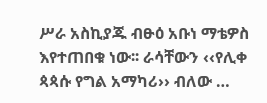ሥራ አስኪያጁ ብፁዕ አቡነ ማቴዎስ እየተጠበቁ ነው፡፡ ራሳቸውን ‹‹የሊቀ ጳጳሱ የግል አማካሪ›› ብለው …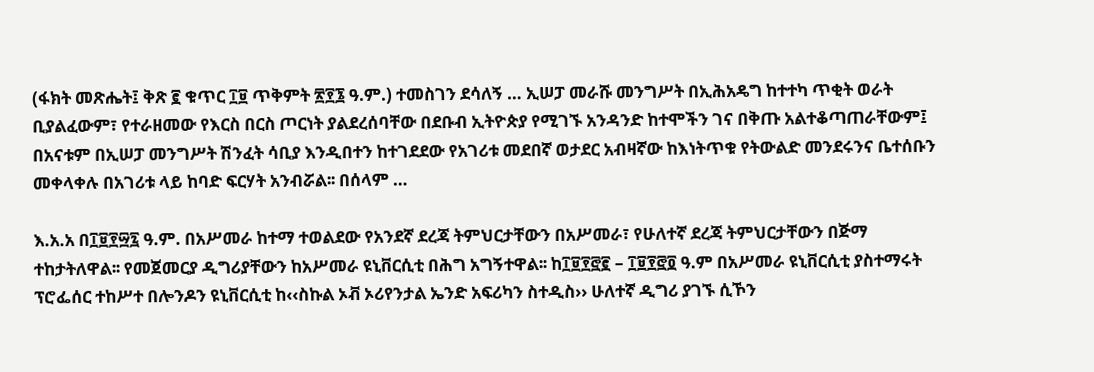(ፋክት መጽሔት፤ ቅጽ ፪ ቁጥር ፲፱ ጥቅምት ፳፻፮ ዓ.ም.) ተመስገን ደሳለኝ … ኢሠፓ መራሹ መንግሥት በኢሕአዴግ ከተተካ ጥቂት ወራት ቢያልፈውም፣ የተራዘመው የእርስ በርስ ጦርነት ያልደረሰባቸው በደቡብ ኢትዮጵያ የሚገኙ አንዳንድ ከተሞችን ገና በቅጡ አልተቆጣጠራቸውም፤ በአናቱም በኢሠፓ መንግሥት ሽንፈት ሳቢያ እንዲበተን ከተገደደው የአገሪቱ መደበኛ ወታደር አብዛኛው ከእነትጥቁ የትውልድ መንደሩንና ቤተሰቡን መቀላቀሉ በአገሪቱ ላይ ከባድ ፍርሃት አንብሯል፡፡ በሰላም …

እ.አ.አ በ፲፱፻፵፯ ዓ.ም. በአሥመራ ከተማ ተወልደው የአንደኛ ደረጃ ትምህርታቸውን በአሥመራ፣ የሁለተኛ ደረጃ ትምህርታቸውን በጅማ ተከታትለዋል፡፡ የመጀመርያ ዲግሪያቸውን ከአሥመራ ዩኒቨርሲቲ በሕግ አግኝተዋል፡፡ ከ፲፱፻፸፪ – ፲፱፻፸፬ ዓ.ም በአሥመራ ዩኒቨርሲቲ ያስተማሩት ፕሮፌሰር ተከሥተ በሎንዶን ዩኒቨርሲቲ ከ‹‹ስኩል ኦቭ ኦሪየንታል ኤንድ አፍሪካን ስተዲስ›› ሁለተኛ ዲግሪ ያገኙ ሲኾን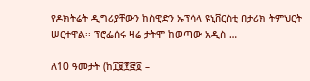የዶክትሬት ዲግሪያቸውን ከስዊድን ኡፕሳላ ዩኒቨርስቲ በታሪክ ትምህርት ሠርተዋል፡፡ ፕሮፌሰሩ ዛሬ ታትሞ ከወጣው አዲስ …

ለ10 ዓመታት (ከ፲፱፻፸፬ –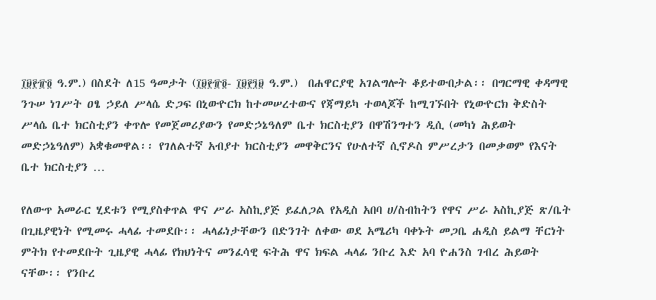፲፱፻፹፬ ዓ.ም.) በስደት ለ15 ዓመታት (፲፱፻፹፬- ፲፱፻፺፱ ዓ.ም.)  በሐዋርያዊ አገልግሎት ቆይተውበታል፡፡ በግርማዊ ቀዳማዊ ንጉሠ ነገሥት ዐፄ ኃይለ ሥላሴ ድጋፍ በኒውዮርክ ከተመሠረተውና የጃማይካ ተወላጆች ከሚገኙበት የኒውዮርክ ቅድስት ሥላሴ ቤተ ክርስቲያን ቀጥሎ የመጀመሪያውን የመድኃኔዓለም ቤተ ክርስቲያን በዋሽንግተን ዲሲ (መካነ ሕይወት መድኃኔዓለም) አቋቁመዋል፡፡ የገለልተኛ አብያተ ክርስቲያን መዋቅርንና የሁለተኛ ሲኖዶስ ምሥረታን በመቃወም የእናት ቤተ ክርስቲያን …

የለውጥ አመራር ሂደቱን የሚያስቀጥል ዋና ሥራ አስኪያጅ ይፈለጋል የአዲስ አበባ ሀ/ስብከትን የዋና ሥራ አስኪያጅ ጽ/ቤት በጊዜያዊነት የሚመሩ ሓላፊ ተመደቡ፡፡ ሓላፊነታቸውን በድንገት ለቀው ወደ አሜሪካ ባቀኑት መጋቤ ሐዲስ ይልማ ቸርነት ምትክ የተመደቡት ጊዜያዊ ሓላፊ የክህነትና መንፈሳዊ ፍትሕ ዋና ክፍል ሓላፊ ንቡረ እድ አባ ዮሐንስ ገብረ ሕይወት ናቸው፡፡ የንቡረ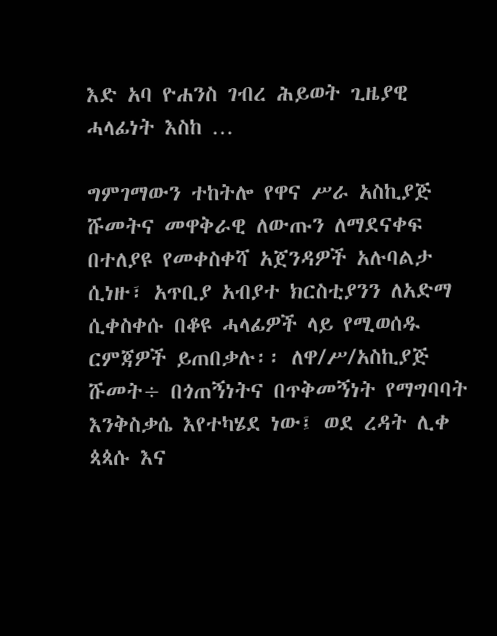እድ አባ ዮሐንስ ገብረ ሕይወት ጊዜያዊ ሓላፊነት እስከ …

ግምገማውን ተከትሎ የዋና ሥራ አስኪያጅ ሹመትና መዋቅራዊ ለውጡን ለማደናቀፍ በተለያዩ የመቀስቀሻ አጀንዳዎች አሉባልታ ሲነዙ፣ አጥቢያ አብያተ ክርስቲያንን ለአድማ ሲቀስቀሱ በቆዩ ሓላፊዎች ላይ የሚወሰዱ ርምጃዎች ይጠበቃሉ፡፡ ለዋ/ሥ/አስኪያጅ ሹመት÷ በጎጠኝነትና በጥቅመኝነት የማግባባት እንቅስቃሴ እየተካሄደ ነው፤ ወደ ረዳት ሊቀ ጳጳሱ እና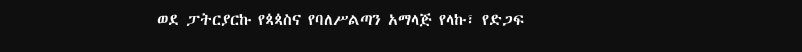ወደ ፓትርያርኩ የጳጳስና የባለሥልጣን አማላጅ የላኩ፣ የድጋፍ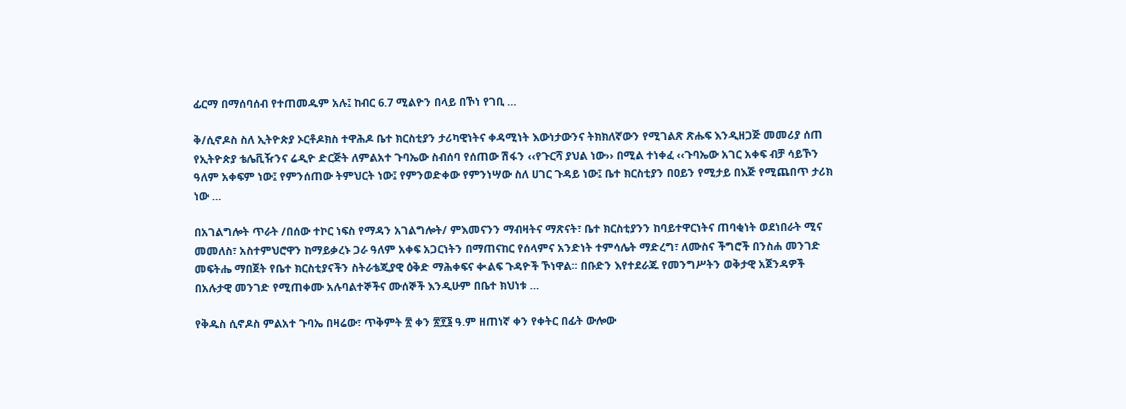ፊርማ በማሰባሰብ የተጠመዱም አሉ፤ ከብር 6.7 ሚልዮን በላይ በኾነ የገቢ …

ቅ/ሲኖዶስ ስለ ኢትዮጵያ ኦርቶዶክስ ተዋሕዶ ቤተ ክርስቲያን ታሪካዊነትና ቀዳሚነት እውነታውንና ትክክለኛውን የሚገልጽ ጽሑፍ እንዲዘጋጅ መመሪያ ሰጠ የኢትዮጵያ ቴሌቪዥንና ሬዲዮ ድርጅት ለምልአተ ጉባኤው ስብሰባ የሰጠው ሽፋን ‹‹የጉርሻ ያህል ነው›› በሚል ተነቀፈ ‹‹ጉባኤው አገር አቀፍ ብቻ ሳይኾን ዓለም አቀፍም ነው፤ የምንሰጠው ትምህርት ነው፤ የምንወድቀው የምንነሣው ስለ ሀገር ጉዳይ ነው፤ ቤተ ክርስቲያን በዐይን የሚታይ በእጅ የሚጨበጥ ታሪክ ነው …

በአገልግሎት ጥራት /በሰው ተኮር ነፍስ የማዳን አገልግሎት/ ምእመናንን ማብዛትና ማጽናት፣ ቤተ ክርስቲያንን ከባይተዋርነትና ጠባቂነት ወደነበራት ሚና መመለስ፣ አስተምህሮዋን ከማይቃረኑ ጋራ ዓለም አቀፍ አጋርነትን በማጠናከር የሰላምና አንድነት ተምሳሌት ማድረግ፣ ለሙስና ችግሮች በንስሐ መንገድ መፍትሔ ማበጀት የቤተ ክርስቲያናችን ስትራቴጂያዊ ዕቅድ ማሕቀፍና ቊልፍ ጉዳዮች ኾነዋል፡፡ በቡድን እየተደራጁ የመንግሥትን ወቅታዊ አጀንዳዎች በአሉታዊ መንገድ የሚጠቀሙ አሉባልተኞችና ሙሰኞች እንዲሁም በቤተ ክህነቱ …

የቅዱስ ሲኖዶስ ምልአተ ጉባኤ በዛሬው፣ ጥቅምት ፳ ቀን ፳፻፮ ዓ.ም ዘጠነኛ ቀን የቀትር በፊት ውሎው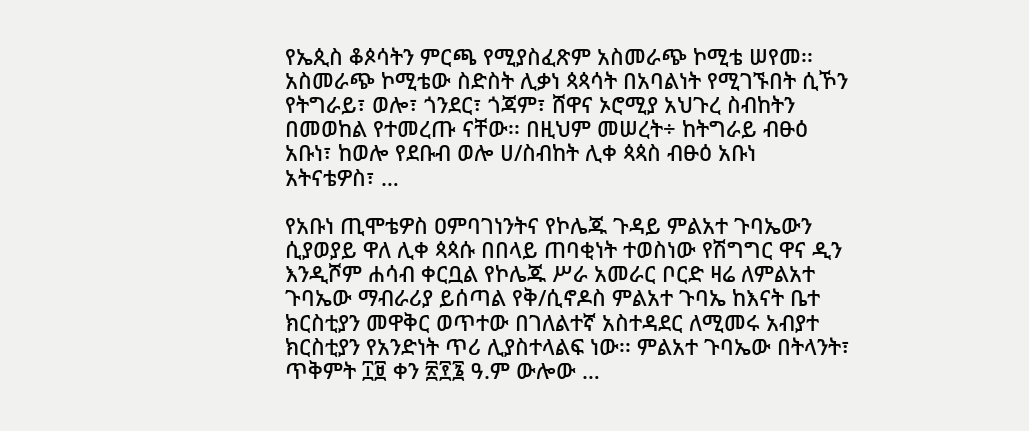የኤጲስ ቆጶሳትን ምርጫ የሚያስፈጽም አስመራጭ ኮሚቴ ሠየመ፡፡ አስመራጭ ኮሚቴው ስድስት ሊቃነ ጳጳሳት በአባልነት የሚገኙበት ሲኾን የትግራይ፣ ወሎ፣ ጎንደር፣ ጎጃም፣ ሸዋና ኦሮሚያ አህጉረ ስብከትን በመወከል የተመረጡ ናቸው፡፡ በዚህም መሠረት÷ ከትግራይ ብፁዕ አቡነ፣ ከወሎ የደቡብ ወሎ ሀ/ስብከት ሊቀ ጳጳስ ብፁዕ አቡነ አትናቴዎስ፣ …

የአቡነ ጢሞቴዎስ ዐምባገነንትና የኮሌጁ ጉዳይ ምልአተ ጉባኤውን ሲያወያይ ዋለ ሊቀ ጳጳሱ በበላይ ጠባቂነት ተወስነው የሽግግር ዋና ዲን እንዲሾም ሐሳብ ቀርቧል የኮሌጁ ሥራ አመራር ቦርድ ዛሬ ለምልአተ ጉባኤው ማብራሪያ ይሰጣል የቅ/ሲኖዶስ ምልአተ ጉባኤ ከእናት ቤተ ክርስቲያን መዋቅር ወጥተው በገለልተኛ አስተዳደር ለሚመሩ አብያተ ክርስቲያን የአንድነት ጥሪ ሊያስተላልፍ ነው፡፡ ምልአተ ጉባኤው በትላንት፣ ጥቅምት ፲፱ ቀን ፳፻፮ ዓ.ም ውሎው …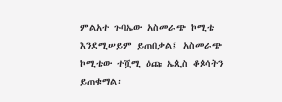ምልአተ ጉባኤው አስመራጭ ኮሚቴ እንደሚሠይም ይጠበቃል፤ አስመራጭ ኮሚቴው ተሿሚ ዕጩ ኤጲስ ቆጶሳትን ይጠቁማል፡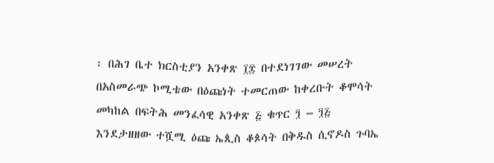፡ በሕገ ቤተ ክርስቲያን አንቀጽ ፲፰ በተደነገገው መሠረት በአስመራጭ ኮሚቴው በዕጩነት ተመርጠው ከቀረቡት ቆሞሳት መካከል በፍትሕ መንፈሳዊ አንቀጽ ፭ ቁጥር ፺ – ፺፭ እንደታዘዘው ተሿሚ ዕጩ ኤጲስ ቆጶሳት በቅዱስ ሲኖዶስ ጉባኤ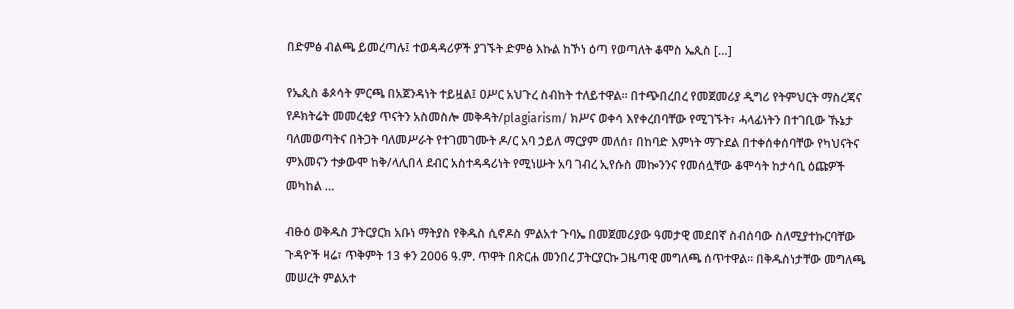በድምፅ ብልጫ ይመረጣሉ፤ ተወዳዳሪዎች ያገኙት ድምፅ እኩል ከኾነ ዕጣ የወጣለት ቆሞስ ኤጲስ […]

የኤጲስ ቆጶሳት ምርጫ በአጀንዳነት ተይዟል፤ ዐሥር አህጉረ ስብከት ተለይተዋል፡፡ በተጭበረበረ የመጀመሪያ ዲግሪ የትምህርት ማስረጃና የዶክትሬት መመረቂያ ጥናትን አስመስሎ መቅዳት/plagiarism/ ክሥና ወቀሳ እየቀረበባቸው የሚገኙት፣ ሓላፊነትን በተገቢው ኹኔታ ባለመወጣትና በትጋት ባለመሥራት የተገመገሙት ዶ/ር አባ ኃይለ ማርያም መለሰ፣ በከባድ እምነት ማጉደል በተቀሰቀሰባቸው የካህናትና ምእመናን ተቃውሞ ከቅ/ላሊበላ ደብር አስተዳዳሪነት የሚነሡት አባ ገብረ ኢየሱስ መኰንንና የመሰሏቸው ቆሞሳት ከታሳቢ ዕጩዎች መካከል …

ብፁዕ ወቅዱስ ፓትርያርክ አቡነ ማትያስ የቅዱስ ሲኖዶስ ምልአተ ጉባኤ በመጀመሪያው ዓመታዊ መደበኛ ስብሰባው ስለሚያተኩርባቸው ጉዳዮች ዛሬ፣ ጥቅምት 13 ቀን 2006 ዓ.ም. ጥዋት በጽርሐ መንበረ ፓትርያርኩ ጋዜጣዊ መግለጫ ሰጥተዋል፡፡ በቅዱስነታቸው መግለጫ መሠረት ምልአተ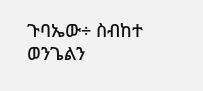ጉባኤው÷ ስብከተ ወንጌልን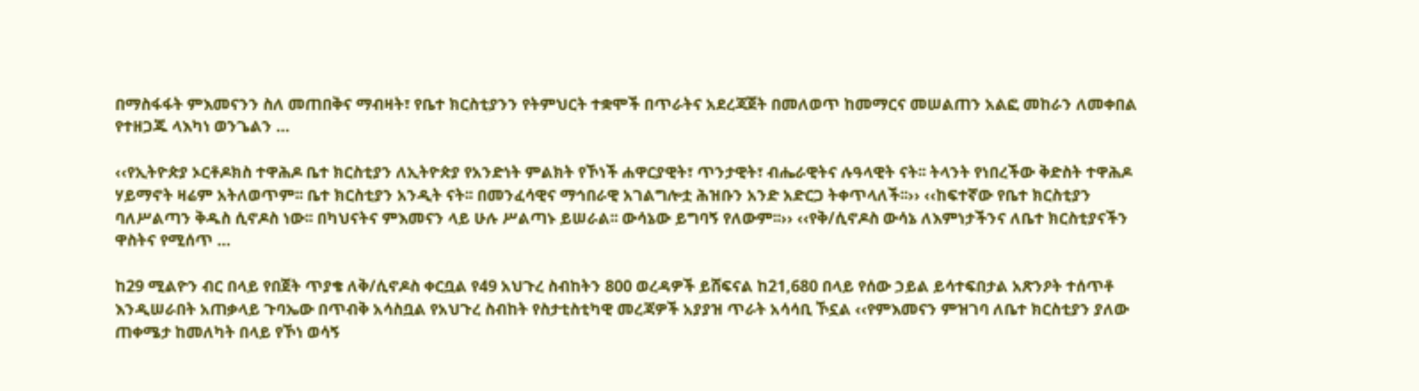በማስፋፋት ምእመናንን ስለ መጠበቅና ማብዛት፣ የቤተ ክርስቲያንን የትምህርት ተቋሞች በጥራትና አደረጃጀት በመለወጥ ከመማርና መሠልጠን አልፎ መከራን ለመቀበል የተዘጋጁ ላእካነ ወንጌልን …

‹‹የኢትዮጵያ ኦርቶዶክስ ተዋሕዶ ቤተ ክርስቲያን ለኢትዮጵያ የአንድነት ምልክት የኾነች ሐዋርያዊት፣ ጥንታዊት፣ ብሔራዊትና ሉዓላዊት ናት፡፡ ትላንት የነበረችው ቅድስት ተዋሕዶ ሃይማኖት ዛሬም አትለወጥም፡፡ ቤተ ክርስቲያን አንዲት ናት፡፡ በመንፈሳዊና ማኅበራዊ አገልግሎቷ ሕዝቡን አንድ አድርጋ ትቀጥላለች፡፡›› ‹‹ከፍተኛው የቤተ ክርስቲያን ባለሥልጣን ቅዱስ ሲኖዶስ ነው፡፡ በካህናትና ምእመናን ላይ ሁሉ ሥልጣኑ ይሠራል፡፡ ውሳኔው ይግባኝ የለውም፡፡›› ‹‹የቅ/ሲኖዶስ ውሳኔ ለእምነታችንና ለቤተ ክርስቲያናችን ዋስትና የሚሰጥ …

ከ29 ሚልዮን ብር በላይ የበጀት ጥያቄ ለቅ/ሲኖዶስ ቀርቧል የ49 አህጉረ ስብከትን 800 ወረዳዎች ይሸፍናል ከ21,680 በላይ የሰው ኃይል ይሳተፍበታል አጽንዖት ተሰጥቶ እንዲሠራበት አጠቃላይ ጉባኤው በጥብቅ አሳስቧል የአህጉረ ስብከት የስታቲስቲካዊ መረጃዎች አያያዝ ጥራት አሳሳቢ ኾኗል ‹‹የምእመናን ምዝገባ ለቤተ ክርስቲያን ያለው ጠቀሜታ ከመለካት በላይ የኾነ ወሳኝ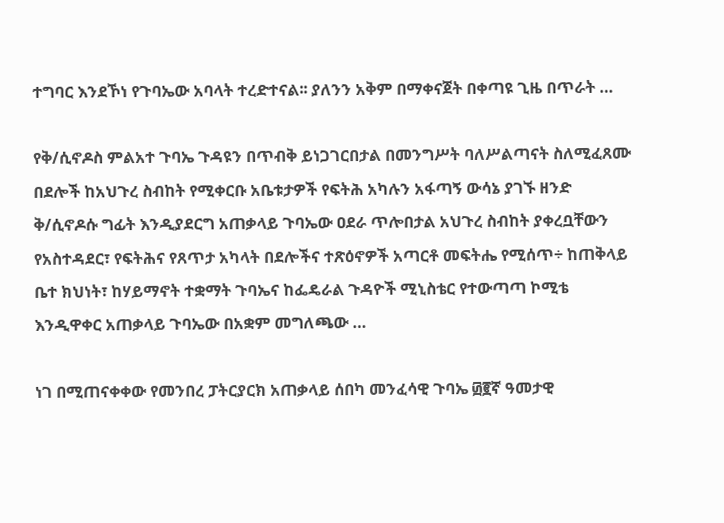ተግባር እንደኾነ የጉባኤው አባላት ተረድተናል፡፡ ያለንን አቅም በማቀናጀት በቀጣዩ ጊዜ በጥራት …

የቅ/ሲኖዶስ ምልአተ ጉባኤ ጉዳዩን በጥብቅ ይነጋገርበታል በመንግሥት ባለሥልጣናት ስለሚፈጸሙ በደሎች ከአህጉረ ስብከት የሚቀርቡ አቤቱታዎች የፍትሕ አካሉን አፋጣኝ ውሳኔ ያገኙ ዘንድ ቅ/ሲኖዶሱ ግፊት እንዲያደርግ አጠቃላይ ጉባኤው ዐደራ ጥሎበታል አህጉረ ስብከት ያቀረቧቸውን የአስተዳደር፣ የፍትሕና የጸጥታ አካላት በደሎችና ተጽዕኖዎች አጣርቶ መፍትሔ የሚሰጥ÷ ከጠቅላይ ቤተ ክህነት፣ ከሃይማኖት ተቋማት ጉባኤና ከፌዴራል ጉዳዮች ሚኒስቴር የተውጣጣ ኮሚቴ እንዲዋቀር አጠቃላይ ጉባኤው በአቋም መግለጫው …

ነገ በሚጠናቀቀው የመንበረ ፓትርያርክ አጠቃላይ ሰበካ መንፈሳዊ ጉባኤ ፴፪ኛ ዓመታዊ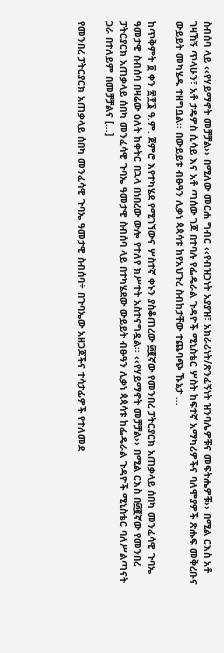ስብሰባ ላይ ‹‹የሃይማኖት መቻቻል›› በሚለው መርሐ ግብር ‹‹የብዝኃነት አያያዝ፣ አክራሪነት/ጽንፈኝነት ዝንባሌዎቹና መፍትሔዎቹ›› በሚል ርእስ አቶ ገዛኸኝ ጥላሁን፣ አቶ ታዴዎስ ሲሳይ እና አቶ ጣሰው ገጆ በተባሉ የፌዴራል ጉዳዮች ሚኒስቴር ሦስት ከፍተኛ አማካሪዎችና ባለሞያዎች ጽሑፍ መቅረቡና ውይይት መካሄዱ ተዘግቧል፡፡ በውይይቱ ብፁዓን ሊቃነ ጳጳሳቱ ከየአህጉረ ስብከታቸው ተጨባጭ ኹኔታ …

ከጥቅምት ፬ ቀን ፳፻፮ ዓ.ም. ጀምሮ እየተካሄደ የሚገኘውና ሦስተኛ ቀኑን ያስቆጠረው ፴፪ኛው የመንበረ ፓትርያርክ አጠቃላይ ሰበካ መንፈሳዊ ጉባኤ ዓመታዊ ስብሰባ በዛሬው ዕለት ከቀትር በኋላ በነበረው ውሎ የተለየ ክሥተት አስተናግዷል፡፡ ‹‹የሃይማኖት መቻቻል›› በሚል ርእስ በ፴፪ኛው የመንበረ ፓትርያርክ አጠቃላይ ሰበካ መንፈሳዊ ጉባኤ ዓመታዊ ስብሰባ ላይ በተካሄደው ውይይት ብፁዓን ሊቃነ ጳጳሳቱ ከፌዴራል ጉዳዮች ሚኒስቴር ባለሥልጣናት ጋራ በተለይም በመቻቻልና […]

የመንበረ ፓትርያርክ አጠቃላይ ሰበካ መንፈሳዊ ጉባኤ ዓመታዊ ስብሰባ÷ በጉባኤው አዘጋጆችና ተሳታፊዎች የተለመደ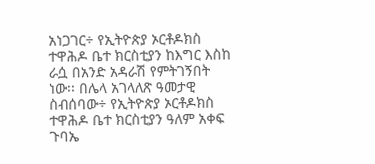አነጋገር÷ የኢትዮጵያ ኦርቶዶክስ ተዋሕዶ ቤተ ክርስቲያን ከእግር እስከ ራሷ በአንድ አዳራሽ የምትገኝበት ነው፡፡ በሌላ አገላለጽ ዓመታዊ ስብሰባው÷ የኢትዮጵያ ኦርቶዶክስ ተዋሕዶ ቤተ ክርስቲያን ዓለም አቀፍ ጉባኤ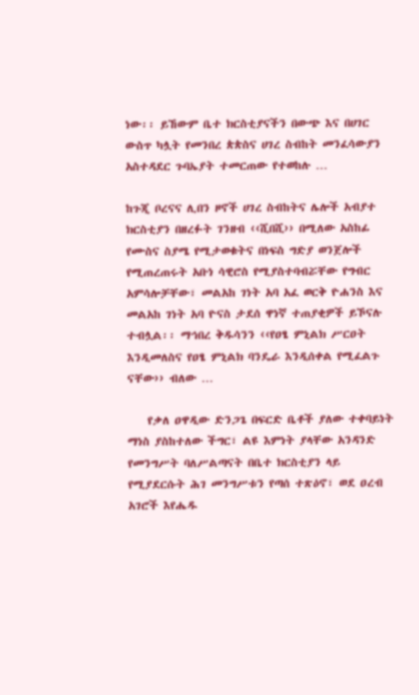ነው፡፡ ይኸውም ቤተ ክርስቲያናችን በውጭ እና በሀገር ውስጥ ካሏት የመንበረ ጵጵስና ሀገረ ስብከት መንፈሳውያን አስተዳደር ጉባኤያት ተመርጠው የተወከሉ …

ከጉጂ ቦረናና ሊበን ዞኖች ሀገረ ስብከትና ሌሎች አብያተ ክርስቲያን በዘረፉት ገንዘብ ‹‹ሺበሺ›› በሚለው አስከፊ የሙስና ስያሜ የሚታወቁትና በነፍስ ግድያ ወንጀሎች የሚጠረጠሩት አቡነ ሳዊሮስ የሚያስተባብሯቸው የግብር አምሳሎቻቸው፣ መልአከ ገነት አባ አፈ ወርቅ ዮሐንስ እና መልአከ ገነት አባ ዮናስ ታደሰ ዋነኛ ተጠያቂዎች ይኾናሉ ተብሏል፡፡ ማኅበረ ቅዱሳንን ‹‹የዐፄ ምኒልክ ሥርዐት እንዲመለስና የዐፄ ምኒልክ ባንዴራ እንዲሰቀል የሚፈልጉ ናቸው›› ብለው …

    የቃለ ዐዋዲው ድንጋጌ በፍርድ ቤቶች ያለው ተቀባይነት ማነስ ያስከተለው ችግር፣ ልዩ እምነት ያላቸው አንዳንድ የመንግሥት ባለሥልጣናት በቤተ ክርስቲያን ላይ የሚያደርሱት ሕገ መንግሥቱን የጣሰ ተጽዕኖ፣ ወደ ዐረብ አገሮች እየሔዱ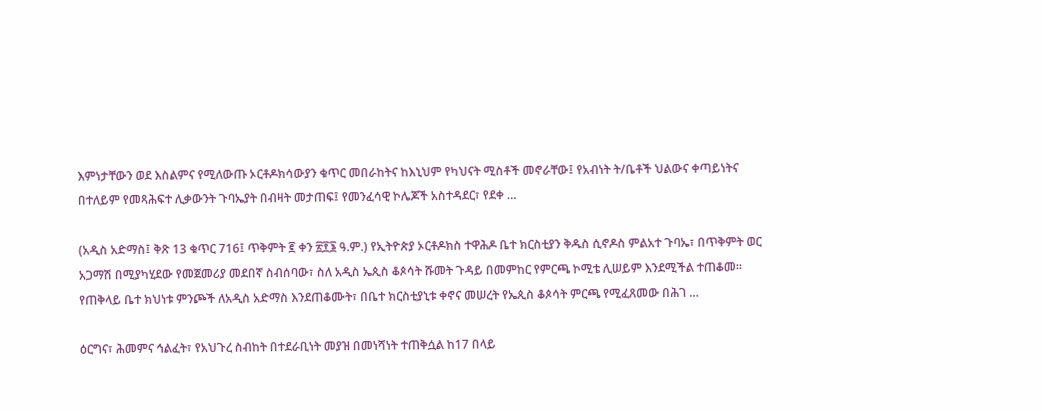እምነታቸውን ወደ እስልምና የሚለውጡ ኦርቶዶክሳውያን ቁጥር መበራከትና ከእኒህም የካህናት ሚስቶች መኖራቸው፤ የአብነት ት/ቤቶች ህልውና ቀጣይነትና በተለይም የመጻሕፍተ ሊቃውንት ጉባኤያት በብዛት መታጠፍ፤ የመንፈሳዊ ኮሌጆች አስተዳደር፣ የደቀ …

(አዲስ አድማስ፤ ቅጽ 13 ቁጥር 716፤ ጥቅምት ፪ ቀን ፳፻፮ ዓ.ም.) የኢትዮጵያ ኦርቶዶክስ ተዋሕዶ ቤተ ክርስቲያን ቅዱስ ሲኖዶስ ምልአተ ጉባኤ፣ በጥቅምት ወር አጋማሽ በሚያካሂደው የመጀመሪያ መደበኛ ስብሰባው፣ ስለ አዲስ ኤጲስ ቆጶሳት ሹመት ጉዳይ በመምከር የምርጫ ኮሚቴ ሊሠይም እንደሚችል ተጠቆመ፡፡ የጠቅላይ ቤተ ክህነቱ ምንጮች ለአዲስ አድማስ እንደጠቆሙት፣ በቤተ ክርስቲያኒቱ ቀኖና መሠረት የኤጲስ ቆጶሳት ምርጫ የሚፈጸመው በሕገ …

ዕርግና፣ ሕመምና ኅልፈት፣ የአህጉረ ስብከት በተደራቢነት መያዝ በመነሻነት ተጠቅሷል ከ17 በላይ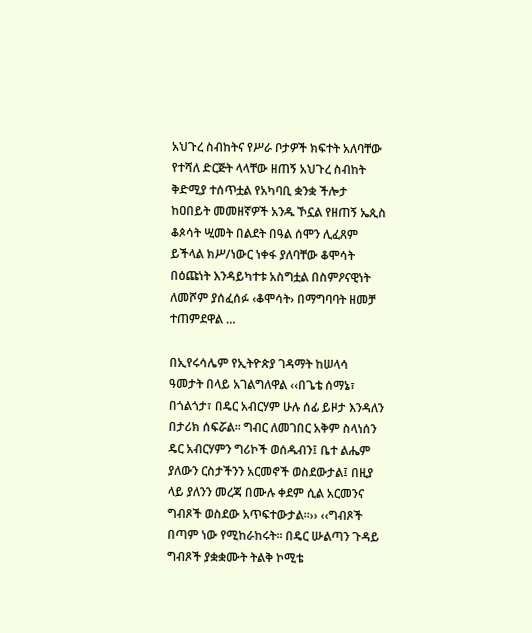አህጉረ ስብከትና የሥራ ቦታዎች ክፍተት አለባቸው የተሻለ ድርጅት ላላቸው ዘጠኝ አህጉረ ስብከት ቅድሚያ ተሰጥቷል የአካባቢ ቋንቋ ችሎታ ከዐበይት መመዘኛዎች አንዱ ኾኗል የዘጠኝ ኤጲስ ቆጶሳት ሢመት በልደት በዓል ሰሞን ሊፈጸም ይችላል ክሥ/ነውር ነቀፋ ያለባቸው ቆሞሳት በዕጩነት እንዳይካተቱ አስግቷል በስምዖናዊነት ለመሾም ያሰፈሰፉ ‹ቆሞሳት› በማግባባት ዘመቻ ተጠምደዋል …

በኢየሩሳሌም የኢትዮጵያ ገዳማት ከሠላሳ ዓመታት በላይ አገልግለዋል ‹‹በጌቴ ሰማኔ፣ በጎልጎታ፣ በዴር አብርሃም ሁሉ ሰፊ ይዞታ እንዳለን በታሪክ ሰፍሯል፡፡ ግብር ለመገበር አቅም ስላነሰን ዴር አብርሃምን ግሪኮች ወሰዱብን፤ ቤተ ልሔም ያለውን ርስታችንን አርመኖች ወስደውታል፤ በዚያ ላይ ያለንን መረጃ በሙሉ ቀደም ሲል አርመንና ግብጾች ወስደው አጥፍተውታል፡፡›› ‹‹ግብጾች በጣም ነው የሚከራከሩት፡፡ በዴር ሡልጣን ጉዳይ ግብጾች ያቋቋሙት ትልቅ ኮሚቴ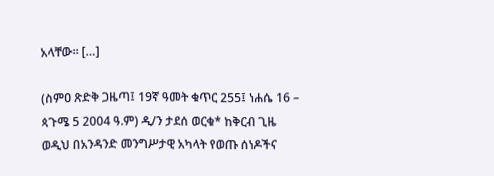አላቸው፡፡ […]

(ስምዐ ጽድቅ ጋዜጣ፤ 19ኛ ዓመት ቁጥር 255፤ ነሐሴ 16 – ጳጉሜ 5 2004 ዓ.ም) ዲ/ን ታደሰ ወርቁ* ከቅርብ ጊዜ ወዲህ በአንዳንድ መንግሥታዊ አካላት የወጡ ሰነዶችና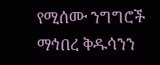የሚሰሙ ንግግሮች ማኅበረ ቅዱሳንን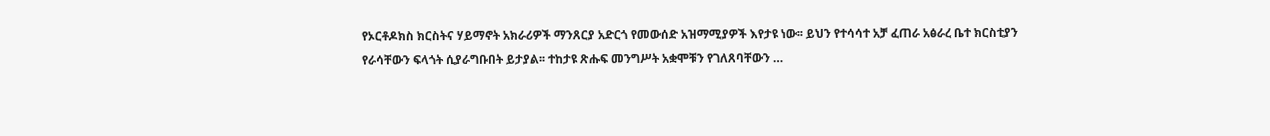የኦርቶዶክስ ክርስትና ሃይማኖት አክራሪዎች ማንጸርያ አድርጎ የመውሰድ አዝማሚያዎች እየታዩ ነው፡፡ ይህን የተሳሳተ አቻ ፈጠራ አፅራረ ቤተ ክርስቲያን የራሳቸውን ፍላጎት ሲያራግቡበት ይታያል፡፡ ተከታዩ ጽሑፍ መንግሥት አቋሞቹን የገለጸባቸውን …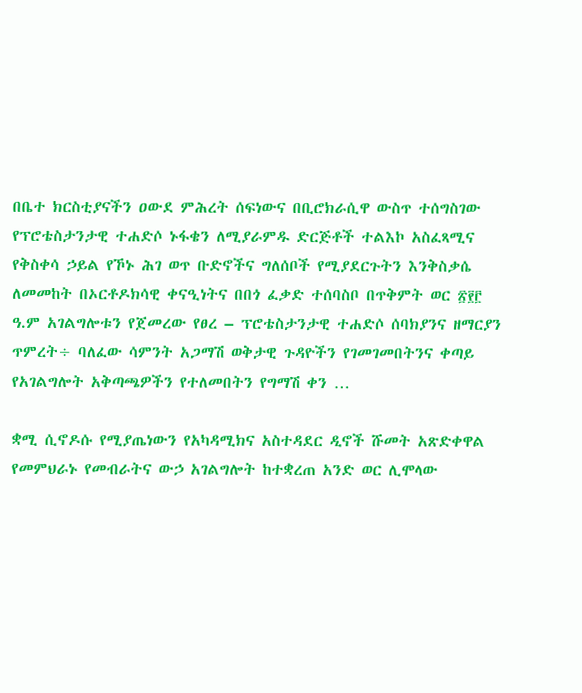በቤተ ክርስቲያናችን ዐውደ ምሕረት ሰፍነውና በቢሮክራሲዋ ውስጥ ተሰግስገው የፕሮቴስታንታዊ ተሐድሶ ኑፋቄን ለሚያራምዱ ድርጅቶች ተልእኮ አስፈጻሚና የቅስቀሳ ኃይል የኾኑ ሕገ ወጥ ቡድኖችና ግለሰቦች የሚያደርጉትን እንቅስቃሴ ለመመከት በኦርቶዶክሳዊ ቀናዒነትና በበጎ ፈቃድ ተሰባስቦ በጥቅምት ወር ፳፻፫ ዓ.ም አገልግሎቱን የጀመረው የፀረ – ፕሮቴስታንታዊ ተሐድሶ ሰባክያንና ዘማርያን ጥምረት÷ ባለፈው ሳምንት አጋማሽ ወቅታዊ ጉዳዮችን የገመገመበትንና ቀጣይ የአገልግሎት አቅጣጫዎችን የተለመበትን የግማሽ ቀን …

ቋሚ ሲኖዶሱ የሚያጤነውን የአካዳሚክና አስተዳደር ዲኖች ሹመት አጽድቀዋል የመምህራኑ የመብራትና ውኃ አገልግሎት ከተቋረጠ አንድ ወር ሊሞላው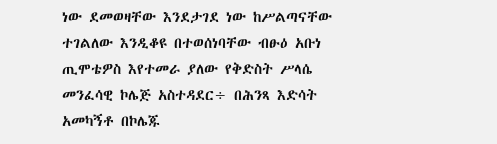ነው ደመወዛቸው እንደታገደ ነው ከሥልጣናቸው ተገልለው እንዲቆዩ በተወሰነባቸው ብፁዕ አቡነ ጢሞቴዎስ እየተመራ ያለው የቅድስት ሥላሴ መንፈሳዊ ኮሌጅ አስተዳደር÷ በሕንጻ እድሳት አመካኝቶ በኮሌጁ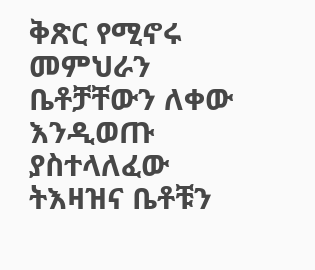ቅጽር የሚኖሩ መምህራን ቤቶቻቸውን ለቀው እንዲወጡ ያስተላለፈው ትእዛዝና ቤቶቹን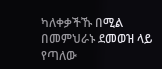ካለቀቃችኹ በሚል በመምህራኑ ደመወዝ ላይ የጣለው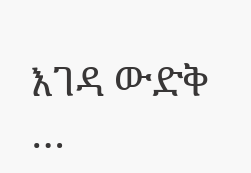እገዳ ውድቅ …